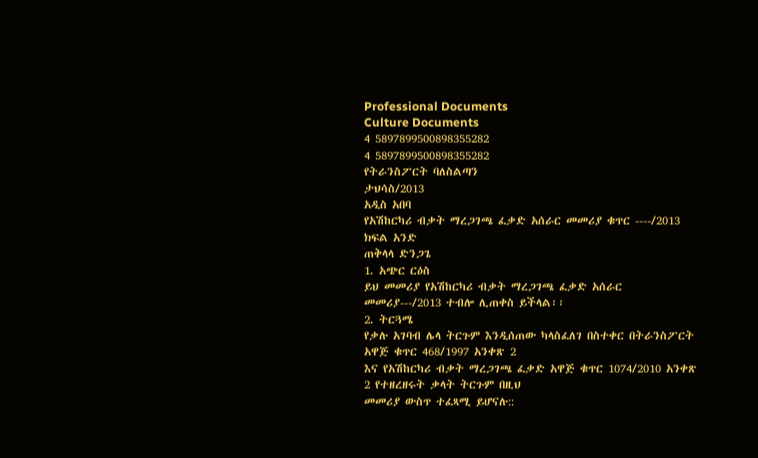Professional Documents
Culture Documents
4 5897899500898355282
4 5897899500898355282
የትራንስፖርት ባለስልጣን
ታህሳስ/2013
አዲስ አበባ
የአሽከርካሪ ብቃት ማረጋገጫ ፈቃድ አሰራር መመሪያ ቁጥር ----/2013
ክፍል አንድ
ጠቅላላ ድንጋጌ
1. አጭር ርዕስ
ይህ መመሪያ የአሽከርካሪ ብቃት ማረጋገጫ ፈቃድ አሰራር መመሪያ---/2013 ተብሎ ሊጠቀስ ይችላል፡፡
2. ትርጓሜ
የቃሉ አገባብ ሌላ ትርጉም እንዲሰጠው ካላስፈለገ በስተቀር በትራንስፖርት አዋጅ ቁጥር 468/1997 አንቀጽ 2
እና የአሽከርካሪ ብቃት ማረጋገጫ ፈቃድ አዋጅ ቁጥር 1074/2010 አንቀጽ 2 የተዘረዘሩት ቃላት ትርጉም በዚህ
መመሪያ ውስጥ ተፈጻሚ ይሆናሉ::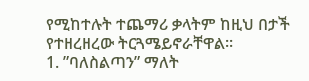የሚከተሉት ተጨማሪ ቃላትም ከዚህ በታች የተዘረዘረው ትርጓሜይኖራቸዋል፡፡
1. ”ባለስልጣን” ማለት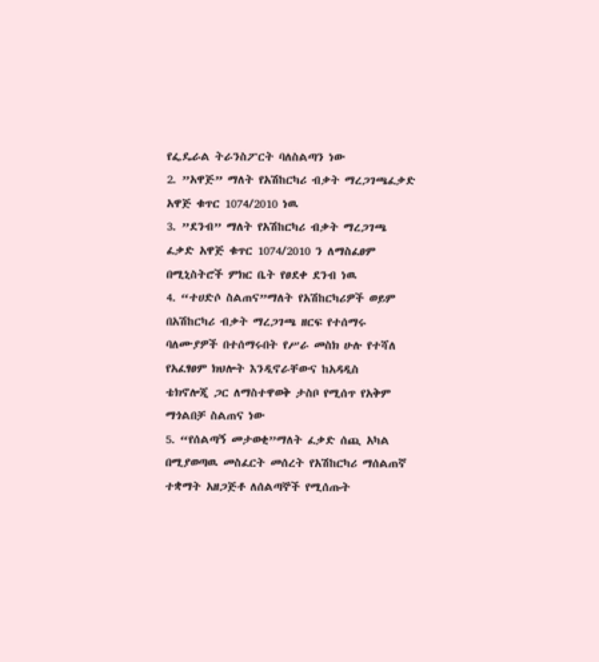የፌዴራል ትራንስፖርት ባለስልጣን ነው
2. ”አዋጅ” ማለት የአሽከርካሪ ብቃት ማረጋገጫፈቃድ አዋጅ ቁጥር 1074/2010 ነዉ
3. ”ደንብ” ማለት የአሽከርካሪ ብቃት ማረጋገጫ ፈቃድ አዋጅ ቁጥር 1074/2010 ን ለማስፈፀም
በሚኒስትሮች ምክር ቤት የፀደቀ ደንብ ነዉ
4. “ተሀድሶ ስልጠና”ማለት የአሽከርካሪዎች ወይም በአሽከርካሪ ብቃት ማረጋገጫ ዘርፍ የተሰማሩ
ባለሙያዎች በተሰማሩበት የሥራ መስክ ሁሉ የተሻለ የአፈፃፀም ክህሎት እንዲኖራቸውና ከአዳዲስ
ቴክኖሎጂ ጋር ለማስተዋወቅ ታስቦ የሚሰጥ የአቅም ማጎልበቻ ስልጠና ነው
5. “የሰልጣኝ መታወቂ”ማለት ፈቃድ ሰጪ አካል በሚያወጣዉ መስፈርት መሰረት የአሽከርካሪ ማሰልጠኛ
ተቋማት አዘጋጅቶ ለሰልጣኞች የሚሰጡት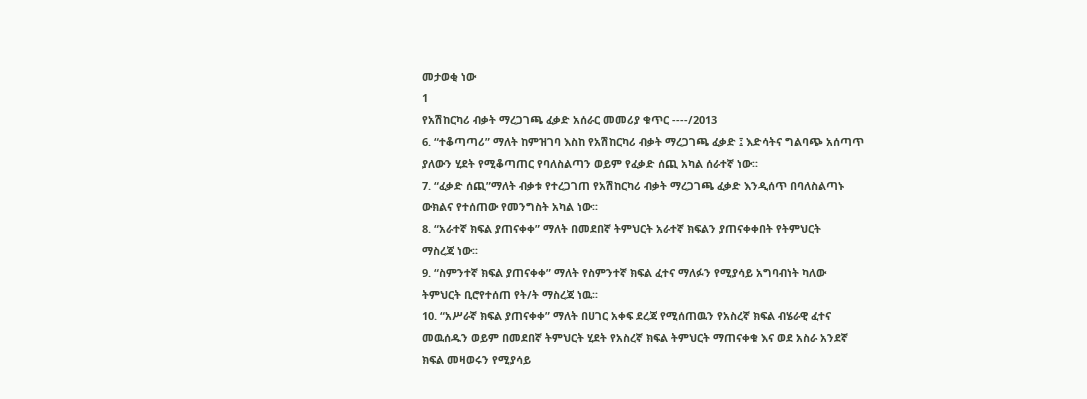መታወቂ ነው
1
የአሽከርካሪ ብቃት ማረጋገጫ ፈቃድ አሰራር መመሪያ ቁጥር ----/2013
6. “ተቆጣጣሪ” ማለት ከምዝገባ እስከ የአሽከርካሪ ብቃት ማረጋገጫ ፈቃድ ፤ እድሳትና ግልባጭ አሰጣጥ
ያለውን ሂደት የሚቆጣጠር የባለስልጣን ወይም የፈቃድ ሰጪ አካል ሰራተኛ ነው፡፡
7. “ፈቃድ ሰጪ”ማለት ብቃቱ የተረጋገጠ የአሽከርካሪ ብቃት ማረጋገጫ ፈቃድ እንዲሰጥ በባለስልጣኑ
ውክልና የተሰጠው የመንግስት አካል ነው፡፡
8. “አራተኛ ክፍል ያጠናቀቀ” ማለት በመደበኛ ትምህርት አራተኛ ክፍልን ያጠናቀቀበት የትምህርት
ማስረጃ ነው፡፡
9. “ስምንተኛ ክፍል ያጠናቀቀ” ማለት የስምንተኛ ክፍል ፈተና ማለፉን የሚያሳይ አግባብነት ካለው
ትምህርት ቢሮየተሰጠ የት/ት ማስረጃ ነዉ፡፡
10. “አሥራኛ ክፍል ያጠናቀቀ” ማለት በሀገር አቀፍ ደረጃ የሚሰጠዉን የአስረኛ ክፍል ብሄራዊ ፈተና
መዉሰዱን ወይም በመደበኛ ትምህርት ሂደት የአስረኛ ክፍል ትምህርት ማጠናቀቁ እና ወደ አስራ አንደኛ
ክፍል መዛወሩን የሚያሳይ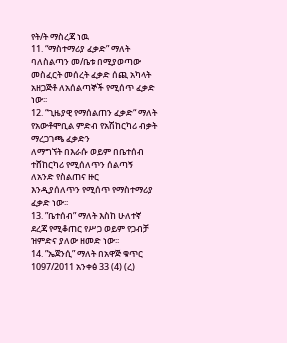የት/ት ማስረጃ ነዉ
11. “ማስተማሪያ ፈቃድ” ማለት ባለስልጣን መ/ቤቱ በሚያወጣው መስፈርት መሰረት ፈቃድ ሰጪ አካላት
አዘጋጅቶ ለአሰልጣኞች የሚሰጥ ፈቃድ ነው፡፡
12. “ጊዜያዊ የማሰልጠን ፈቃድ“ ማለት የአውቶሞቢል ምድብ የአሽከርካሪ ብቃት ማረጋገጫ ፈቃድን
ለማግኘት በእራሱ ወይም በቤተሰብ ተሸከርካሪ የሚሰለጥን ሰልጣኝ ለአንድ የስልጠና ዙር
እንዲያሰለጥን የሚሰጥ የማስተማሪያ ፈቃድ ነው፡፡
13. ”ቤተሰብ” ማለት እስከ ሁለተኛ ደረጃ የሚቆጠር የሥጋ ወይም የጋብቻ ዝምድና ያለው ዘመድ ነው፡፡
14. ”ኤጀንሲ” ማለት በአዋጅ ቁጥር 1097/2011 አንቀፅ 33 (4) (ረ)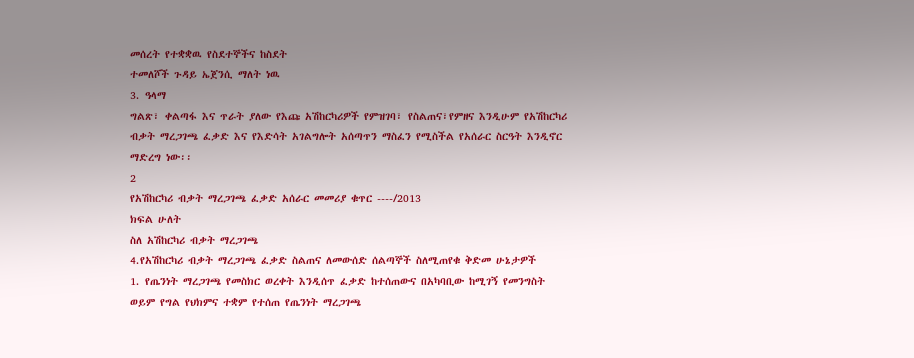መሰረት የተቋቋዉ የስደተኞችና ከስደት
ተመለሾች ጉዳይ ኤጀንሲ ማለት ነዉ
3. ዓላማ
ግልጽ፣ ቀልጣፋ እና ጥራት ያለው የእጩ አሽከርካሪዎች የምዝገባ፣ የስልጠና፣የምዘና እንዲሁም የአሽከርካሪ
ብቃት ማረጋገጫ ፈቃድ እና የእድሳት አገልግሎት አሰጣጥን ማስፈን የሚስችል የአሰራር ስርዓት እንዲኖር
ማድረግ ነው፡፡
2
የአሽከርካሪ ብቃት ማረጋገጫ ፈቃድ አሰራር መመሪያ ቁጥር ----/2013
ክፍል ሁለት
ስለ አሽከርካሪ ብቃት ማረጋገጫ
4.የአሽከርካሪ ብቃት ማረጋገጫ ፈቃድ ስልጠና ለመውሰድ ሰልጣኞች ስለሚጠየቁ ቅድመ ሁኔታዎች
1. የጤንነት ማረጋገጫ የመስክር ወረቀት እንዲሰጥ ፈቃድ ከተሰጠውና በአካባቢው ከሚገኝ የመንግስት
ወይም የግል የህክምና ተቋም የተሰጠ የጤንነት ማረጋገጫ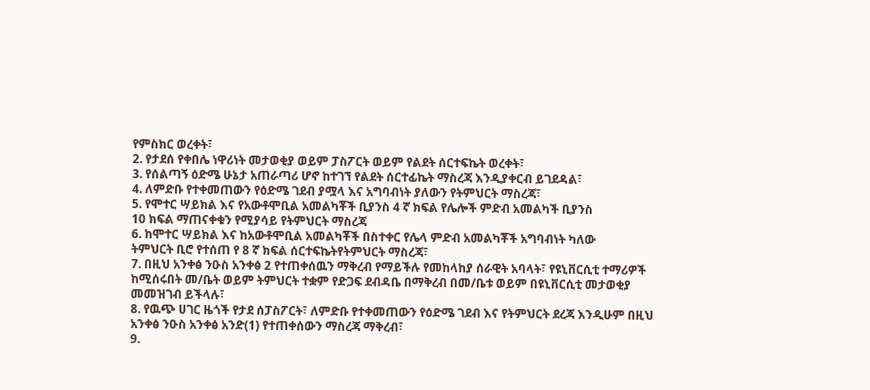የምስክር ወረቀት፣
2. የታደሰ የቀበሌ ነዋሪነት መታወቂያ ወይም ፓስፖርት ወይም የልደት ሰርተፍኬት ወረቀት፣
3. የሰልጣኝ ዕድሜ ሁኔታ አጠራጣሪ ሆኖ ከተገኘ የልደት ሰርተፊኬት ማስረጃ እንዲያቀርብ ይገደዳል፣
4. ለምድቡ የተቀመጠውን የዕድሜ ገደብ ያሟላ እና አግባብነት ያለውን የትምህርት ማስረጃ፣
5. የሞተር ሣይክል እና የአውቶሞቢል አመልካቾች ቢያንስ 4 ኛ ክፍል የሌሎች ምድብ አመልካች ቢያንስ
10 ክፍል ማጠናቀቁን የሚያሳይ የትምህርት ማስረጃ
6. ከሞተር ሣይክል እና ከአውቶሞቢል አመልካቾች በስተቀር የሌላ ምድብ አመልካቾች አግባብነት ካለው
ትምህርት ቢሮ የተሰጠ የ 8 ኛ ክፍል ሰርተፍኬትየትምህርት ማስረጃ፣
7. በዚህ አንቀፅ ንዑስ አንቀፅ 2 የተጠቀሰዉን ማቅረብ የማይችሉ የመከላከያ ሰራዊት አባላት፣ የዩኒቨርሲቲ ተማሪዎች
ከሚሰሩበት መ/ቤት ወይም ትምህርት ተቋም የድጋፍ ደብዳቤ በማቅረብ በመ/ቤቱ ወይም በዩኒቨርሲቲ መታወቂያ
መመዝገብ ይችላሉ፣
8. የዉጭ ሀገር ዜጎች የታደ ሰፓስፖርት፣ ለምድቡ የተቀመጠውን የዕድሜ ገደብ እና የትምህርት ደረጃ እንዲሁም በዚህ
አንቀፅ ንዑስ አንቀፅ አንድ(1) የተጠቀሰውን ማስረጃ ማቅረብ፣
9.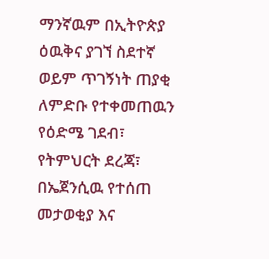ማንኛዉም በኢትዮጵያ ዕዉቅና ያገኘ ስደተኛ ወይም ጥገኝነት ጠያቂ ለምድቡ የተቀመጠዉን የዕድሜ ገደብ፣
የትምህርት ደረጃ፣ በኤጀንሲዉ የተሰጠ መታወቂያ እና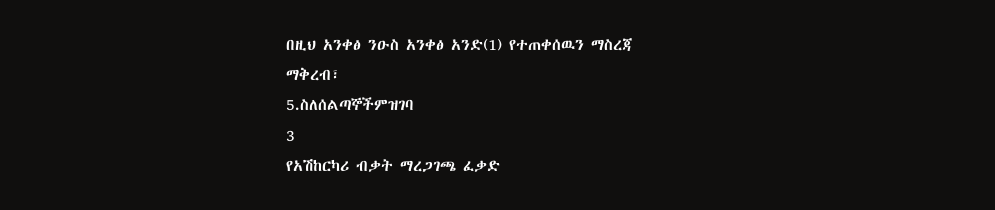በዚህ አንቀፅ ንዑስ አንቀፅ አንድ(1) የተጠቀሰዉን ማስረጃ
ማቅረብ፣
5.ስለሰልጣኞችምዝገባ
3
የአሽከርካሪ ብቃት ማረጋገጫ ፈቃድ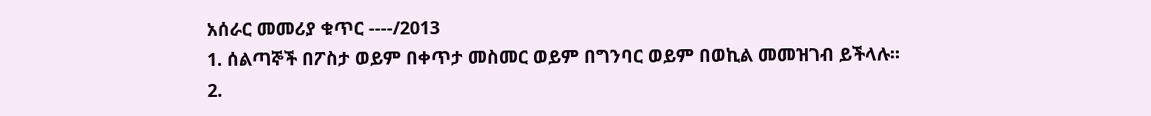አሰራር መመሪያ ቁጥር ----/2013
1. ሰልጣኞች በፖስታ ወይም በቀጥታ መስመር ወይም በግንባር ወይም በወኪል መመዝገብ ይችላሉ፡፡
2.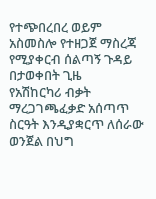የተጭበረበረ ወይም አስመስሎ የተዘጋጀ ማስረጃ የሚያቀርብ ሰልጣኝ ጉዳይ በታወቀበት ጊዜ
የአሽከርካሪ ብቃት ማረጋገጫፈቃድ አሰጣጥ ስርዓት እንዲያቋርጥ ለሰራው ወንጀል በህግ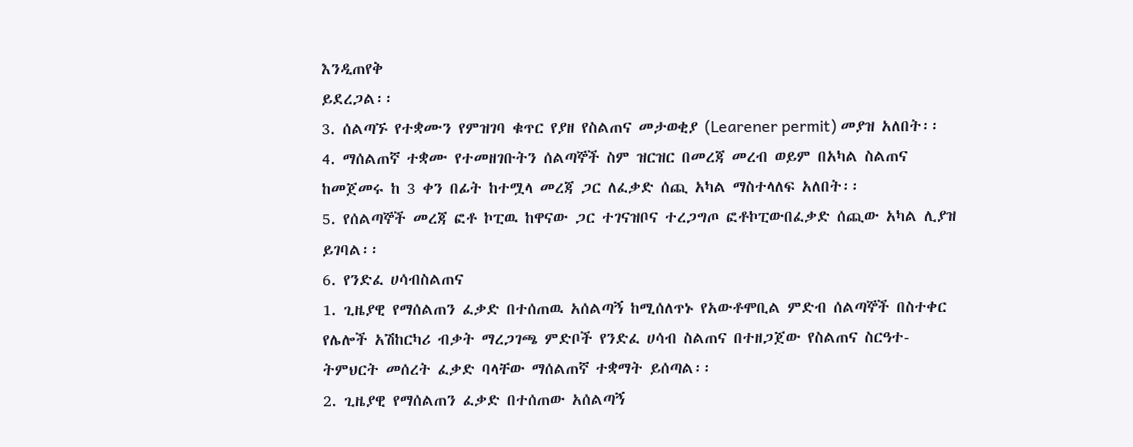እንዲጠየቅ
ይደረጋል፡፡
3. ሰልጣኙ የተቋሙን የምዝገባ ቁጥር የያዘ የስልጠና መታወቂያ (Learener permit) መያዝ አለበት፡፡
4. ማሰልጠኛ ተቋሙ የተመዘገቡትን ሰልጣኞች ስም ዝርዝር በመረጃ መረብ ወይም በአካል ስልጠና
ከመጀመሩ ከ 3 ቀን በፊት ከተሟላ መረጃ ጋር ለፈቃድ ሰጪ አካል ማስተላለፍ አለበት፡፡
5. የሰልጣኞች መረጃ ፎቶ ኮፒዉ ከዋናው ጋር ተገናዝቦና ተረጋግጦ ፎቶኮፒውበፈቃድ ሰጪው አካል ሊያዝ
ይገባል፡፡
6. የንድፈ ሀሳብስልጠና
1. ጊዜያዊ የማሰልጠን ፈቃድ በተሰጠዉ አሰልጣኝ ከሚሰለጥኑ የአውቶሞቢል ምድብ ሰልጣኞች በስተቀር
የሌሎች አሽከርካሪ ብቃት ማረጋገጫ ምድቦች የንድፈ ሀሳብ ስልጠና በተዘጋጀው የስልጠና ስርዓተ-
ትምህርት መሰረት ፈቃድ ባላቸው ማሰልጠኛ ተቋማት ይሰጣል፡፡
2. ጊዜያዊ የማሰልጠን ፈቃድ በተሰጠው አሰልጣኝ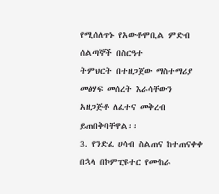የሚሰለጥኑ የአውቶሞቢል ምድብ ሰልጣኞች በስርዓተ
ትምህርት በተዘጋጀው ማስተማሪያ መፅሃፍ መሰረት እራሳቸውን አዘጋጅቶ ለፈተና መቅረብ
ይጠበቅባቸዋል፡፡
3. የንድፈ ሀሳብ ስልጠና ከተጠናቀቀ በኋላ በኮምፒዩተር የሙከራ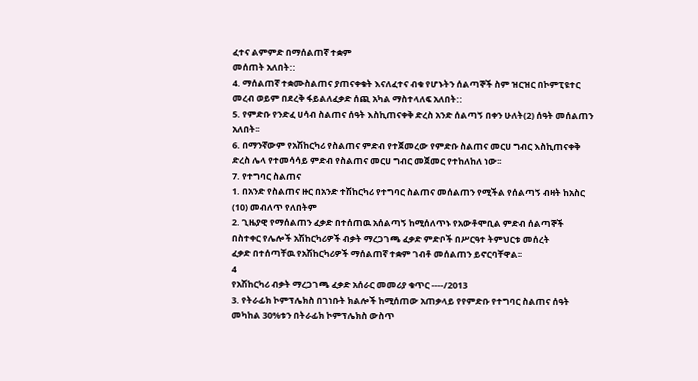ፈተና ልምምድ በማሰልጠኛ ተቋም
መሰጠት አለበት::
4. ማሰልጠኛ ተቋሙስልጠና ያጠናቀቁት እናለፈተና ብቁ የሆኑትን ሰልጣኞች ስም ዝርዝር በኮምፒዩተር
መረብ ወይም በደረቅ ፋይልለፈቃድ ሰጪ አካል ማስተላለፍ አለበት::
5. የምድቡ የንድፈ ሀሳብ ስልጠና ሰዓት እስኪጠናቀቅ ድረስ አንድ ሰልጣኝ በቀን ሁለት(2) ሰዓት መሰልጠን
አለበት፡፡
6. በማንኛውም የአሽከርካሪ የስልጠና ምድብ የተጀመረው የምድቡ ስልጠና መርሀ ግብር እስኪጠናቀቅ
ድረስ ሌላ የተመሳሳይ ምድብ የስልጠና መርሀ ግብር መጀመር የተከለከለ ነው፡፡
7. የተግባር ስልጠና
1. በአንድ የስልጠና ዙር በአንድ ተሽከርካሪ የተግባር ስልጠና መሰልጠን የሚችል የሰልጣኝ ብዛት ከአስር
(10) መብለጥ የለበትም
2. ጊዜያዊ የማሰልጠን ፈቃድ በተሰጠዉ አሰልጣኝ ከሚሰለጥኑ የአውቶሞቢል ምድብ ሰልጣኞች
በስተቀር የሌሎች አሽከርካሪዎች ብቃት ማረጋገጫ ፈቃድ ምድቦች በሥርዓተ ትምህርቱ መሰረት
ፈቃድ በተሰጣቸዉ የአሽከርካሪዎች ማሰልጠኛ ተቋም ገብቶ መሰልጠን ይኖርባቸዋል፡፡
4
የአሽከርካሪ ብቃት ማረጋገጫ ፈቃድ አሰራር መመሪያ ቁጥር ----/2013
3. የትራፊክ ኮምፕሌክስ በገነቡት ክልሎች ከሚሰጠው አጠቃላይ የየምድቡ የተግባር ስልጠና ሰዓት
መካከል 30%ቱን በትራፊክ ኮምፕሌክስ ውስጥ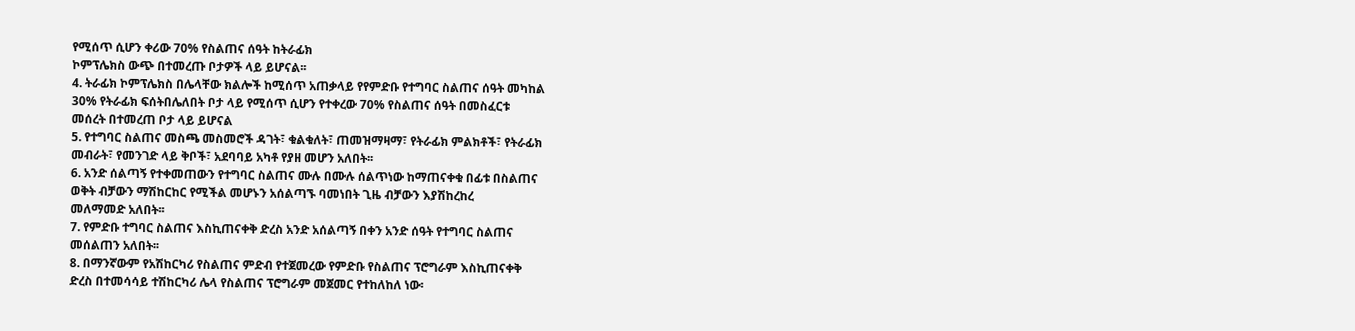የሚሰጥ ሲሆን ቀሪው 70% የስልጠና ሰዓት ከትራፊክ
ኮምፕሌክስ ውጭ በተመረጡ ቦታዎች ላይ ይሆናል፡፡
4. ትራፊክ ኮምፕሌክስ በሌላቸው ክልሎች ከሚሰጥ አጠቃላይ የየምድቡ የተግባር ስልጠና ሰዓት መካከል
30% የትራፊክ ፍሰትበሌለበት ቦታ ላይ የሚሰጥ ሲሆን የተቀረው 70% የስልጠና ሰዓት በመስፈርቱ
መሰረት በተመረጠ ቦታ ላይ ይሆናል
5. የተግባር ስልጠና መስጫ መስመሮች ዳገት፣ ቁልቁለት፣ ጠመዝማዛማ፣ የትራፊክ ምልክቶች፣ የትራፊክ
መብራት፣ የመንገድ ላይ ቅቦች፣ አደባባይ አካቶ የያዘ መሆን አለበት፡፡
6. አንድ ሰልጣኝ የተቀመጠውን የተግባር ስልጠና ሙሉ በሙሉ ሰልጥነው ከማጠናቀቁ በፊቱ በስልጠና
ወቅት ብቻውን ማሽከርከር የሚችል መሆኑን አሰልጣኙ ባመነበት ጊዜ ብቻውን እያሽከረከረ
መለማመድ አለበት፡፡
7. የምድቡ ተግባር ስልጠና እስኪጠናቀቅ ድረስ አንድ አሰልጣኝ በቀን አንድ ሰዓት የተግባር ስልጠና
መሰልጠን አለበት፡፡
8. በማንኛውም የአሽከርካሪ የስልጠና ምድብ የተጀመረው የምድቡ የስልጠና ፕሮግራም እስኪጠናቀቅ
ድረስ በተመሳሳይ ተሽከርካሪ ሌላ የስልጠና ፕሮግራም መጀመር የተከለከለ ነው፡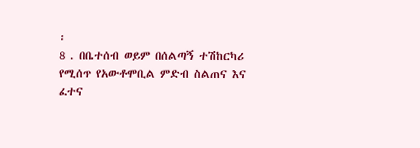፡
8 . በቤተሰብ ወይም በሰልጣኝ ተሽከርካሪ የሚሰጥ የአውቶሞቢል ምድብ ስልጠና እና ፈተና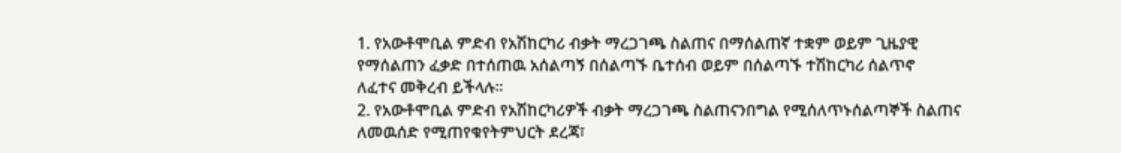1. የአውቶሞቢል ምድብ የአሽከርካሪ ብቃት ማረጋገጫ ስልጠና በማሰልጠኛ ተቋም ወይም ጊዜያዊ
የማሰልጠን ፈቃድ በተሰጠዉ አሰልጣኝ በሰልጣኙ ቤተሰብ ወይም በሰልጣኙ ተሽከርካሪ ሰልጥኖ
ለፈተና መቅረብ ይችላሉ፡፡
2. የአውቶሞቢል ምድብ የአሽከርካሪዎች ብቃት ማረጋገጫ ስልጠናንበግል የሚሰለጥኑሰልጣኞች ስልጠና
ለመዉሰድ የሚጠየቁየትምህርት ደረጃ፣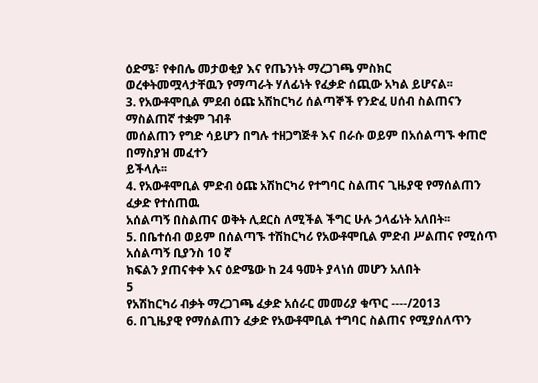ዕድሜ፣ የቀበሌ መታወቂያ እና የጤንነት ማረጋገጫ ምስክር
ወረቀትመሟላታቸዉን የማጣራት ሃለፊነት የፈቃድ ሰጪው አካል ይሆናል፡፡
3. የአውቶሞቢል ምደብ ዕጩ አሽከርካሪ ሰልጣኞች የንድፈ ሀሰብ ስልጠናን ማስልጠኛ ተቋም ገብቶ
መሰልጠን የግድ ሳይሆን በግሉ ተዘጋግጅቶ እና በራሱ ወይም በአሰልጣኙ ቀጠሮ በማስያዝ መፈተን
ይችላሉ፡፡
4. የአውቶሞቢል ምድብ ዕጩ አሽከርካሪ የተግባር ስልጠና ጊዜያዊ የማሰልጠን ፈቃድ የተሰጠዉ
አሰልጣኝ በስልጠና ወቅት ሊደርስ ለሚችል ችግር ሁሉ ኃላፊነት አለበት፡፡
5. በቤተሰብ ወይም በሰልጣኙ ተሽከርካሪ የአውቶሞቢል ምድብ ሥልጠና የሚሰጥ አሰልጣኝ ቢያንስ 10 ኛ
ክፍልን ያጠናቀቀ እና ዕድሜው ከ 24 ዓመት ያላነሰ መሆን አለበት
5
የአሽከርካሪ ብቃት ማረጋገጫ ፈቃድ አሰራር መመሪያ ቁጥር ----/2013
6. በጊዜያዊ የማሰልጠን ፈቃድ የአውቶሞቢል ተግባር ስልጠና የሚያሰለጥን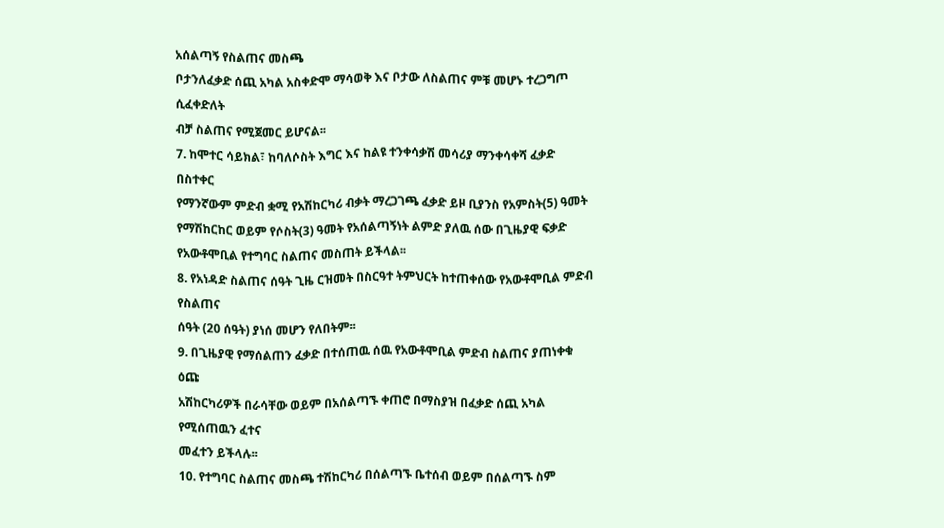አሰልጣኝ የስልጠና መስጫ
ቦታንለፈቃድ ሰጪ አካል አስቀድሞ ማሳወቅ እና ቦታው ለስልጠና ምቹ መሆኑ ተረጋግጦ ሲፈቀድለት
ብቻ ስልጠና የሚጀመር ይሆናል፡፡
7. ከሞተር ሳይክል፣ ከባለሶስት እግር እና ከልዩ ተንቀሳቃሽ መሳሪያ ማንቀሳቀሻ ፈቃድ በስተቀር
የማንኛውም ምድብ ቋሚ የአሽከርካሪ ብቃት ማረጋገጫ ፈቃድ ይዞ ቢያንስ የአምስት(5) ዓመት
የማሽከርከር ወይም የሶስት(3) ዓመት የአሰልጣኝነት ልምድ ያለዉ ሰው በጊዜያዊ ፍቃድ
የአውቶሞቢል የተግባር ስልጠና መስጠት ይችላል፡፡
8. የአነዳድ ስልጠና ሰዓት ጊዜ ርዝመት በስርዓተ ትምህርት ከተጠቀሰው የአውቶሞቢል ምድብ የስልጠና
ሰዓት (20 ሰዓት) ያነሰ መሆን የለበትም፡፡
9. በጊዜያዊ የማሰልጠን ፈቃድ በተሰጠዉ ሰዉ የአውቶሞቢል ምድብ ስልጠና ያጠነቀቁ ዕጩ
አሽከርካሪዎች በራሳቸው ወይም በአሰልጣኙ ቀጠሮ በማስያዝ በፈቃድ ሰጪ አካል የሚሰጠዉን ፈተና
መፈተን ይችላሉ፡፡
10. የተግባር ስልጠና መስጫ ተሽከርካሪ በሰልጣኙ ቤተሰብ ወይም በሰልጣኙ ስም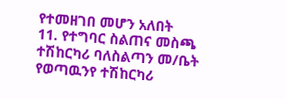የተመዘገበ መሆን አለበት
11. የተግባር ስልጠና መስጫ ተሽከርካሪ ባለስልጣን መ/ቤት የወጣዉንየ ተሽከርካሪ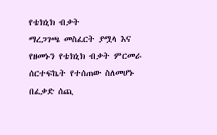የቴክኒክ ብቃት
ማረጋገጫ መስፈርት ያሟላ እና የዘመኑን የቴክኒክ ብቃት ምርመራ ሰርተፍኬት የተሰጠው ስለመሆኑ
በፈቃድ ሰጪ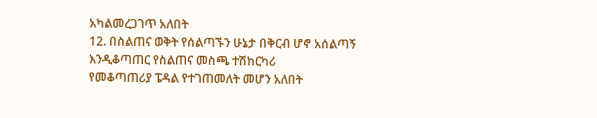አካልመረጋገጥ አለበት
12. በስልጠና ወቅት የሰልጣኙን ሁኔታ በቅርብ ሆኖ አሰልጣኝ እንዲቆጣጠር የስልጠና መስጫ ተሽከርካሪ
የመቆጣጠሪያ ፔዳል የተገጠመለት መሆን አለበት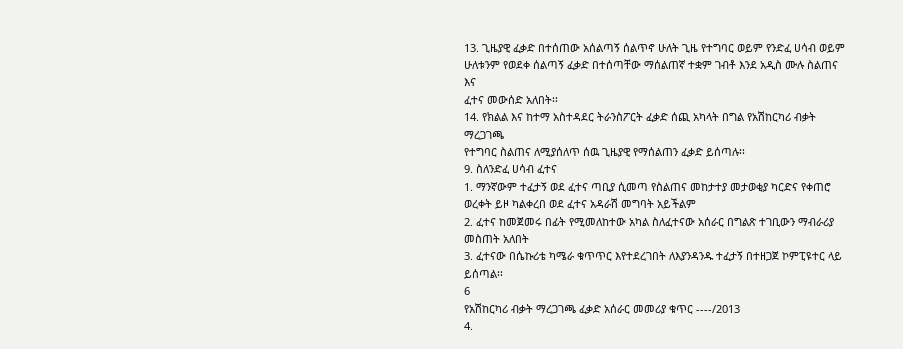13. ጊዜያዊ ፈቃድ በተሰጠው አሰልጣኝ ሰልጥኖ ሁለት ጊዜ የተግባር ወይም የንድፈ ሀሳብ ወይም
ሁለቱንም የወደቀ ሰልጣኝ ፈቃድ በተሰጣቸው ማሰልጠኛ ተቋም ገብቶ እንደ አዲስ ሙሉ ስልጠና እና
ፈተና መውሰድ አለበት፡፡
14. የክልል እና ከተማ አስተዳደር ትራንስፖርት ፈቃድ ሰጪ አካላት በግል የአሽከርካሪ ብቃት ማረጋገጫ
የተግባር ስልጠና ለሚያሰለጥ ሰዉ ጊዜያዊ የማሰልጠን ፈቃድ ይሰጣሉ፡፡
9. ስለንድፈ ሀሳብ ፈተና
1. ማንኛውም ተፈታኝ ወደ ፈተና ጣቢያ ሲመጣ የስልጠና መከታተያ መታወቂያ ካርድና የቀጠሮ
ወረቀት ይዞ ካልቀረበ ወደ ፈተና አዳራሽ መግባት አይችልም
2. ፈተና ከመጀመሩ በፊት የሚመለከተው አካል ስለፈተናው አሰራር በግልጽ ተገቢውን ማብራሪያ
መስጠት አለበት
3. ፈተናው በሴኩሪቴ ካሜራ ቁጥጥር እየተደረገበት ለእያንዳንዱ ተፈታኝ በተዘጋጀ ኮምፒዩተር ላይ
ይሰጣል፡፡
6
የአሽከርካሪ ብቃት ማረጋገጫ ፈቃድ አሰራር መመሪያ ቁጥር ----/2013
4.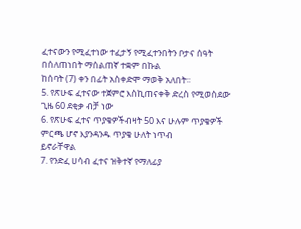ፈተናውን የሚፈተነው ተፈታኝ የሚፈተንበትን ቦታና ሰዓት በሰለጠነበት ማሰልጠኛ ተቋም በኩል
ከሰባት (7) ቀን በፊት አስቀድሞ ማወቅ አለበት፡፡
5. የጽሁፍ ፈተናው ተጀምሮ እስኪጠናቀቅ ድረስ የሚወስደው ጊዜ 60 ደቂቃ ብቻ ነው
6. የጽሁፍ ፈተና ጥያቄዎችብዛት 50 እና ሁሉም ጥያቄዎች ምርጫ ሆኖ እያንዳንዱ ጥያቄ ሁለት ነጥብ
ይኖራቸዋል
7. የንድፈ ሀሳብ ፈተና ዝቅተኛ የማለፊያ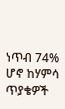ነጥብ 74% ሆኖ ከሃምሳ ጥያቄዎች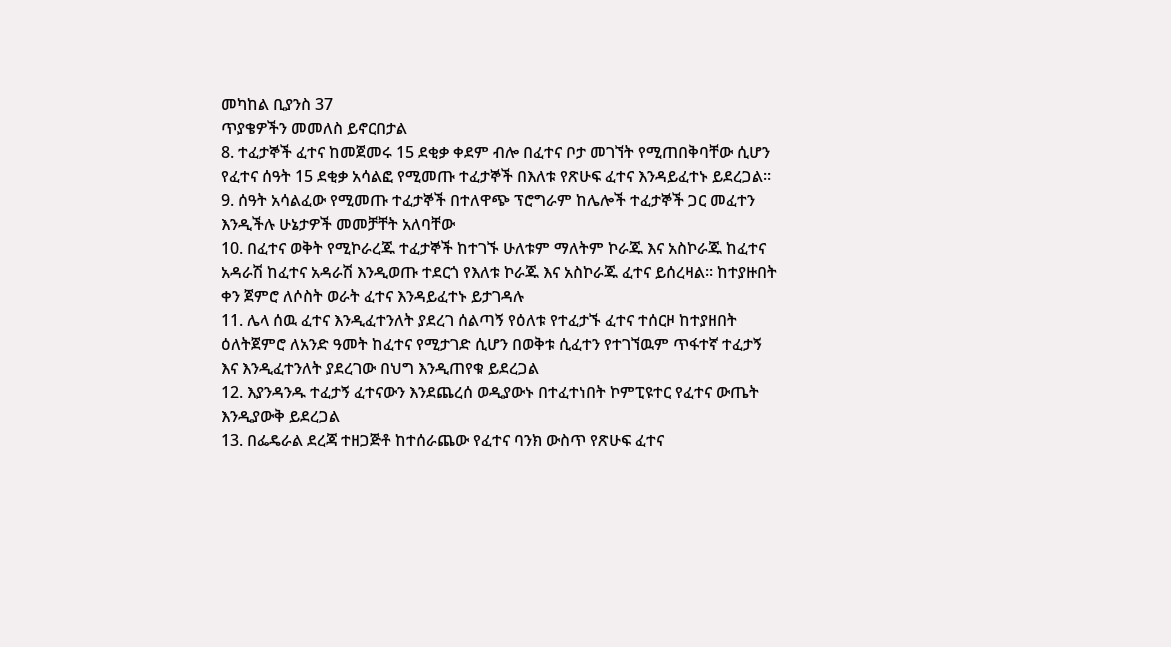መካከል ቢያንስ 37
ጥያቄዎችን መመለስ ይኖርበታል
8. ተፈታኞች ፈተና ከመጀመሩ 15 ደቂቃ ቀደም ብሎ በፈተና ቦታ መገኘት የሚጠበቅባቸው ሲሆን
የፈተና ሰዓት 15 ደቂቃ አሳልፎ የሚመጡ ተፈታኞች በእለቱ የጽሁፍ ፈተና እንዳይፈተኑ ይደረጋል፡፡
9. ሰዓት አሳልፈው የሚመጡ ተፈታኞች በተለዋጭ ፕሮግራም ከሌሎች ተፈታኞች ጋር መፈተን
እንዲችሉ ሁኔታዎች መመቻቸት አለባቸው
10. በፈተና ወቅት የሚኮራረጁ ተፈታኞች ከተገኙ ሁለቱም ማለትም ኮራጁ እና አስኮራጁ ከፈተና
አዳራሽ ከፈተና አዳራሽ እንዲወጡ ተደርጎ የእለቱ ኮራጁ እና አስኮራጁ ፈተና ይሰረዛል፡፡ ከተያዙበት
ቀን ጀምሮ ለሶስት ወራት ፈተና እንዳይፈተኑ ይታገዳሉ
11. ሌላ ሰዉ ፈተና እንዲፈተንለት ያደረገ ሰልጣኝ የዕለቱ የተፈታኙ ፈተና ተሰርዞ ከተያዘበት
ዕለትጀምሮ ለአንድ ዓመት ከፈተና የሚታገድ ሲሆን በወቅቱ ሲፈተን የተገኘዉም ጥፋተኛ ተፈታኝ
እና እንዲፈተንለት ያደረገው በህግ እንዲጠየቁ ይደረጋል
12. እያንዳንዱ ተፈታኝ ፈተናውን እንደጨረሰ ወዲያውኑ በተፈተነበት ኮምፒዩተር የፈተና ውጤት
እንዲያውቅ ይደረጋል
13. በፌዴራል ደረጃ ተዘጋጅቶ ከተሰራጨው የፈተና ባንክ ውስጥ የጽሁፍ ፈተና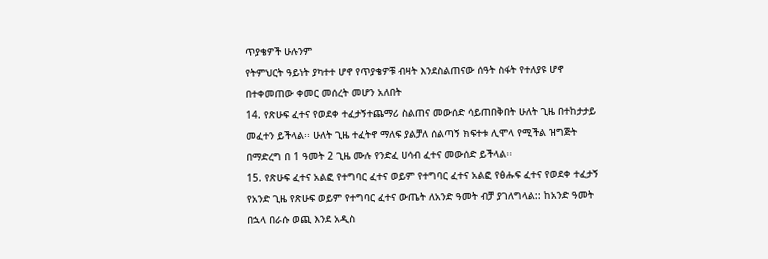ጥያቄዎች ሁሉንም
የትምህርት ዓይነት ያካተተ ሆኖ የጥያቄዎቹ ብዛት እንደስልጠናው ሰዓት ስፋት የተለያዩ ሆኖ
በተቀመጠው ቀመር መሰረት መሆን አለበት
14. የጽሁፍ ፈተና የወደቀ ተፈታኝተጨማሪ ስልጠና መውሰድ ሳይጠበቅበት ሁለት ጊዜ በተከታታይ
መፈተን ይችላል፡፡ ሁለት ጊዜ ተፈትኖ ማለፍ ያልቻለ ሰልጣኝ ክፍተቱ ሊሞላ የሚችል ዝግጅት
በማድረግ በ 1 ዓመት 2 ጊዜ ሙሉ የንድፈ ሀሳብ ፈተና መውሰድ ይችላል፡፡
15. የጽሁፍ ፈተና አልፎ የተግባር ፈተና ወይም የተግባር ፈተና አልፎ የፅሑፍ ፈተና የወደቀ ተፈታኝ
የአንድ ጊዜ የጽሁፍ ወይም የተግባር ፈተና ውጤት ለአንድ ዓመት ብቻ ያገለግላል:: ከአንድ ዓመት
በኋላ በራሱ ወጪ እንደ አዲስ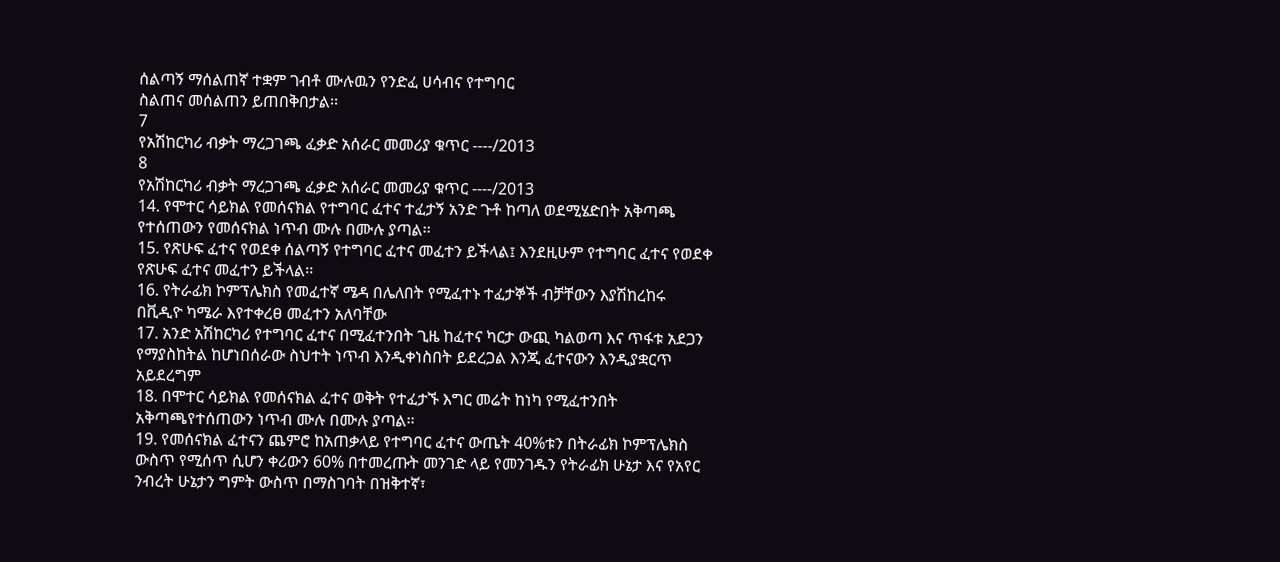ሰልጣኝ ማሰልጠኛ ተቋም ገብቶ ሙሉዉን የንድፈ ሀሳብና የተግባር
ስልጠና መሰልጠን ይጠበቅበታል፡፡
7
የአሽከርካሪ ብቃት ማረጋገጫ ፈቃድ አሰራር መመሪያ ቁጥር ----/2013
8
የአሽከርካሪ ብቃት ማረጋገጫ ፈቃድ አሰራር መመሪያ ቁጥር ----/2013
14. የሞተር ሳይክል የመሰናክል የተግባር ፈተና ተፈታኝ አንድ ጉቶ ከጣለ ወደሚሄድበት አቅጣጫ
የተሰጠውን የመሰናክል ነጥብ ሙሉ በሙሉ ያጣል፡፡
15. የጽሁፍ ፈተና የወደቀ ሰልጣኝ የተግባር ፈተና መፈተን ይችላል፤ እንደዚሁም የተግባር ፈተና የወደቀ
የጽሁፍ ፈተና መፈተን ይችላል፡፡
16. የትራፊክ ኮምፕሌክስ የመፈተኛ ሜዳ በሌለበት የሚፈተኑ ተፈታኞች ብቻቸውን እያሽከረከሩ
በቪዲዮ ካሜራ እየተቀረፀ መፈተን አለባቸው
17. አንድ አሽከርካሪ የተግባር ፈተና በሚፈተንበት ጊዜ ከፈተና ካርታ ውጪ ካልወጣ እና ጥፋቱ አደጋን
የማያስከትል ከሆነበሰራው ስህተት ነጥብ እንዲቀነስበት ይደረጋል እንጂ ፈተናውን እንዲያቋርጥ
አይደረግም
18. በሞተር ሳይክል የመሰናክል ፈተና ወቅት የተፈታኙ እግር መሬት ከነካ የሚፈተንበት
አቅጣጫየተሰጠውን ነጥብ ሙሉ በሙሉ ያጣል፡፡
19. የመሰናክል ፈተናን ጨምሮ ከአጠቃላይ የተግባር ፈተና ውጤት 40%ቱን በትራፊክ ኮምፕሌክስ
ውስጥ የሚሰጥ ሲሆን ቀሪውን 60% በተመረጡት መንገድ ላይ የመንገዱን የትራፊክ ሁኔታ እና የአየር
ንብረት ሁኔታን ግምት ውስጥ በማስገባት በዝቅተኛ፣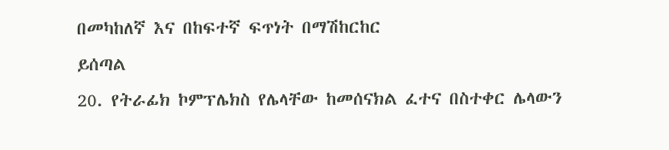በመካከለኛ እና በከፍተኛ ፍጥነት በማሽከርከር
ይሰጣል
20. የትራፊክ ኮምፕሌክስ የሌላቸው ከመሰናክል ፈተና በስተቀር ሌላውን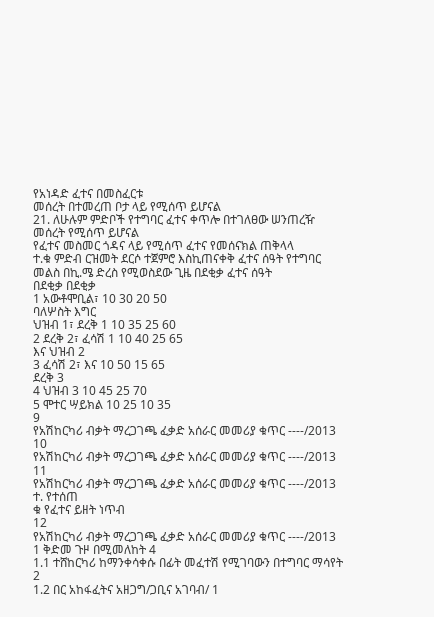የአነዳድ ፈተና በመስፈርቱ
መሰረት በተመረጠ ቦታ ላይ የሚሰጥ ይሆናል
21. ለሁሉም ምድቦች የተግባር ፈተና ቀጥሎ በተገለፀው ሠንጠረዥ መሰረት የሚሰጥ ይሆናል
የፈተና መስመር ጎዳና ላይ የሚሰጥ ፈተና የመሰናክል ጠቅላላ
ተ.ቁ ምድብ ርዝመት ደርሶ ተጀምሮ እስኪጠናቀቅ ፈተና ሰዓት የተግባር
መልስ በኪ.ሜ ድረስ የሚወስደው ጊዜ በደቂቃ ፈተና ሰዓት
በደቂቃ በደቂቃ
1 አውቶሞቢል፣ 10 30 20 50
ባለሦስት እግር
ህዝብ 1፣ ደረቅ 1 10 35 25 60
2 ደረቅ 2፣ ፈሳሽ 1 10 40 25 65
እና ህዝብ 2
3 ፈሳሽ 2፣ እና 10 50 15 65
ደረቅ 3
4 ህዝብ 3 10 45 25 70
5 ሞተር ሣይክል 10 25 10 35
9
የአሽከርካሪ ብቃት ማረጋገጫ ፈቃድ አሰራር መመሪያ ቁጥር ----/2013
10
የአሽከርካሪ ብቃት ማረጋገጫ ፈቃድ አሰራር መመሪያ ቁጥር ----/2013
11
የአሽከርካሪ ብቃት ማረጋገጫ ፈቃድ አሰራር መመሪያ ቁጥር ----/2013
ተ. የተሰጠ
ቁ የፈተና ይዘት ነጥብ
12
የአሽከርካሪ ብቃት ማረጋገጫ ፈቃድ አሰራር መመሪያ ቁጥር ----/2013
1 ቅድመ ጉዞ በሚመለከት 4
1.1 ተሸከርካሪ ከማንቀሳቀሱ በፊት መፈተሽ የሚገባውን በተግባር ማሳየት 2
1.2 በር አከፋፈትና አዘጋግ/ጋቢና አገባብ/ 1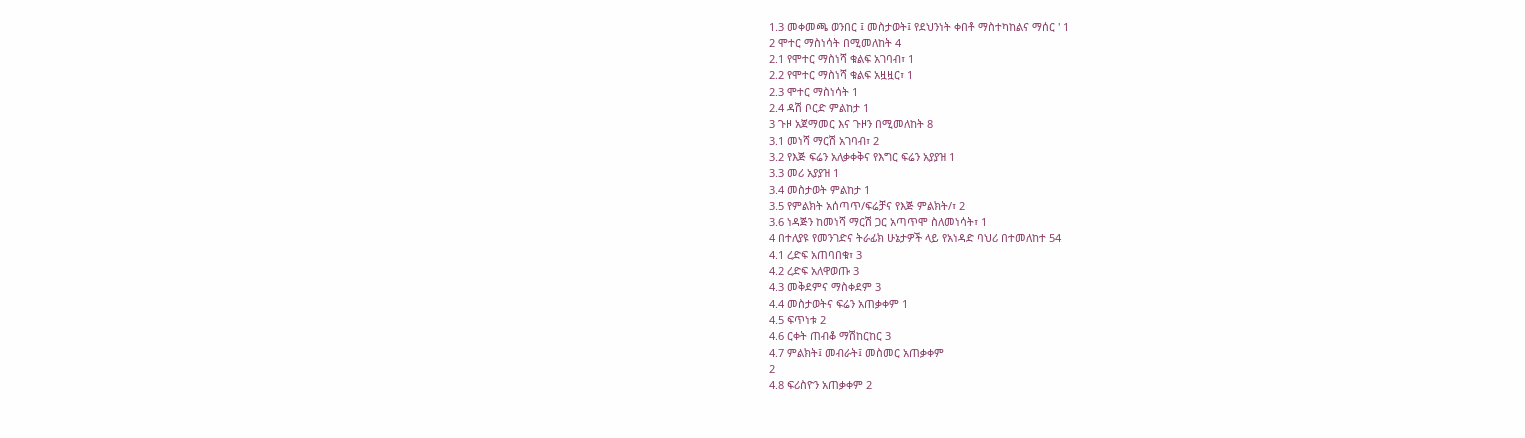1.3 መቀመጫ ወንበር ፤ መስታወት፤ የደህንነት ቀበቶ ማስተካከልና ማሰር ' 1
2 ሞተር ማስነሳት በሚመለከት 4
2.1 የሞተር ማስነሻ ቁልፍ አገባብ፣ 1
2.2 የሞተር ማስነሻ ቁልፍ አዟዟር፣ 1
2.3 ሞተር ማስነሳት 1
2.4 ዳሽ ቦርድ ምልከታ 1
3 ጉዞ አጀማመር እና ጉዞን በሚመለከት 8
3.1 መነሻ ማርሽ አገባብ፣ 2
3.2 የእጅ ፍሬን አለቃቀቅና የእግር ፍሬን አያያዝ 1
3.3 መሪ አያያዝ 1
3.4 መስታወት ምልከታ 1
3.5 የምልክት አሰጣጥ/ፍሬቻና የእጅ ምልክት/፣ 2
3.6 ነዳጅን ከመነሻ ማርሽ ጋር አጣጥሞ ስለመነሳት፣ 1
4 በተለያዩ የመንገድና ትራፊክ ሁኔታዎች ላይ የአነዳድ ባህሪ በተመለከተ 54
4.1 ረድፍ አጠባበቁ፣ 3
4.2 ረድፍ አለዋወጡ 3
4.3 መቅደምና ማስቀደም 3
4.4 መስታወትና ፍሬን አጠቃቀም 1
4.5 ፍጥነቱ 2
4.6 ርቀት ጠብቆ ማሽከርከር 3
4.7 ምልክት፤ መብራት፤ መስመር አጠቃቀም
2
4.8 ፍሪስዮን አጠቃቀም 2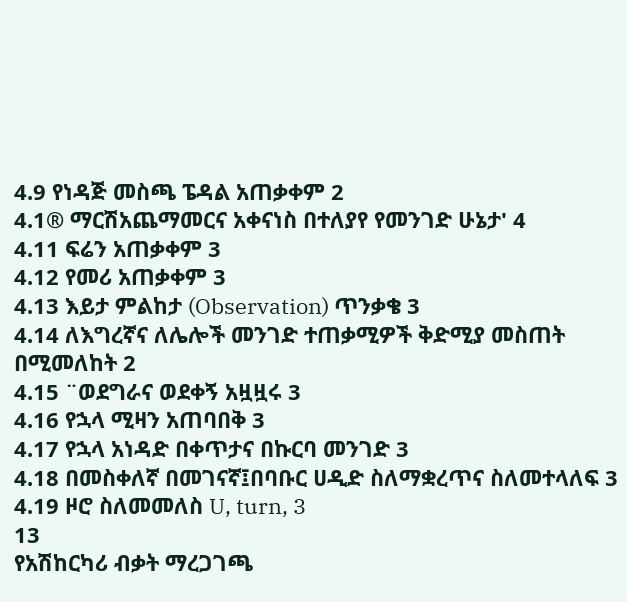4.9 የነዳጅ መስጫ ፔዳል አጠቃቀም 2
4.1® ማርሽአጨማመርና አቀናነስ በተለያየ የመንገድ ሁኔታ' 4
4.11 ፍሬን አጠቃቀም 3
4.12 የመሪ አጠቃቀም 3
4.13 እይታ ምልከታ (Observation) ጥንቃቄ 3
4.14 ለእግረኛና ለሌሎች መንገድ ተጠቃሚዎች ቅድሚያ መስጠት በሚመለከት 2
4.15 ¨ወደግራና ወደቀኝ አዟዟሩ 3
4.16 የኋላ ሚዛን አጠባበቅ 3
4.17 የኋላ አነዳድ በቀጥታና በኩርባ መንገድ 3
4.18 በመስቀለኛ በመገናኛ፤በባቡር ሀዲድ ስለማቋረጥና ስለመተላለፍ 3
4.19 ዞሮ ስለመመለስ U, turn, 3
13
የአሽከርካሪ ብቃት ማረጋገጫ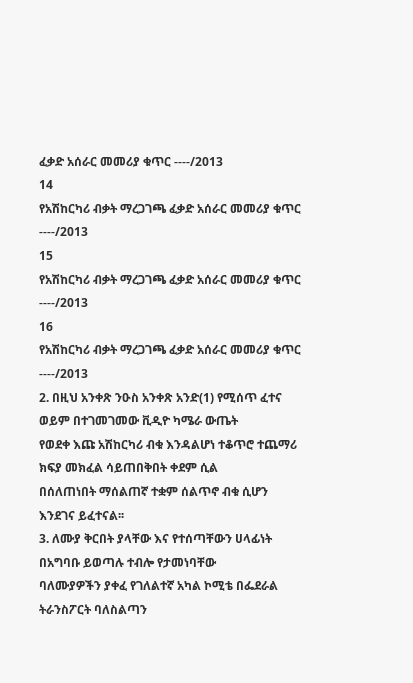ፈቃድ አሰራር መመሪያ ቁጥር ----/2013
14
የአሽከርካሪ ብቃት ማረጋገጫ ፈቃድ አሰራር መመሪያ ቁጥር ----/2013
15
የአሽከርካሪ ብቃት ማረጋገጫ ፈቃድ አሰራር መመሪያ ቁጥር ----/2013
16
የአሽከርካሪ ብቃት ማረጋገጫ ፈቃድ አሰራር መመሪያ ቁጥር ----/2013
2. በዚህ አንቀጽ ንዑስ አንቀጽ አንድ(1) የሚሰጥ ፈተና ወይም በተገመገመው ቪዲዮ ካሜራ ውጤት
የወደቀ እጩ አሽከርካሪ ብቁ እንዳልሆነ ተቆጥሮ ተጨማሪ ክፍያ መክፈል ሳይጠበቅበት ቀደም ሲል
በሰለጠነበት ማሰልጠኛ ተቋም ሰልጥኖ ብቁ ሲሆን እንደገና ይፈተናል፡፡
3. ለሙያ ቅርበት ያላቸው እና የተሰጣቸውን ሀላፊነት በአግባቡ ይወጣሉ ተብሎ የታመነባቸው
ባለሙያዎችን ያቀፈ የገለልተኛ አካል ኮሚቴ በፌደራል ትራንስፖርት ባለስልጣን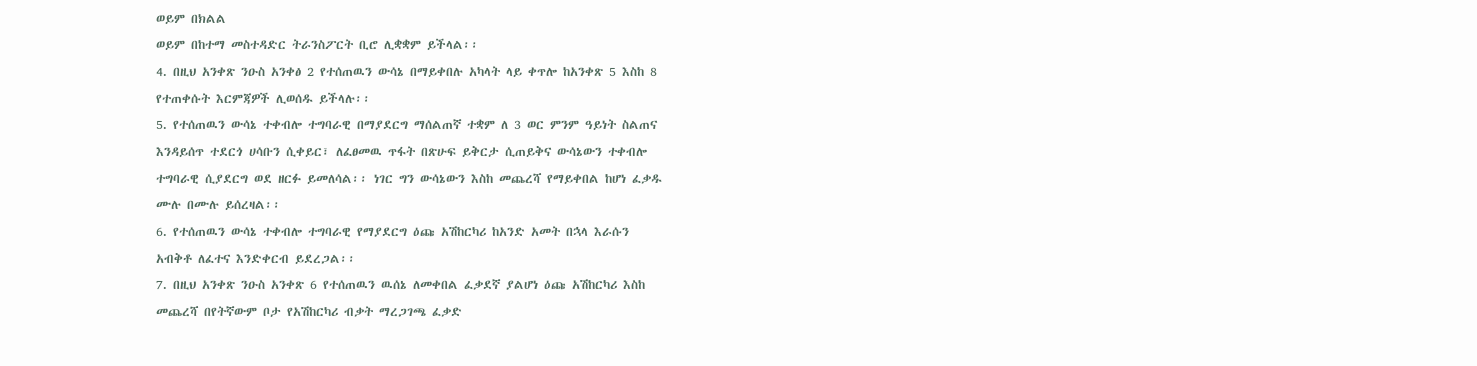ወይም በክልል
ወይም በከተማ መስተዳድር ትራንስፖርት ቢሮ ሊቋቋም ይችላል፡፡
4. በዚህ አንቀጽ ንዑስ አንቀፅ 2 የተሰጠዉን ውሳኔ በማይቀበሉ አካላት ላይ ቀጥሎ ከአንቀጽ 5 እስከ 8
የተጠቀሱት እርምጃዎች ሊወሰዱ ይችላሉ፡፡
5. የተሰጠዉን ውሳኔ ተቀብሎ ተግባራዊ በማያደርግ ማሰልጠኛ ተቋም ለ 3 ወር ምንም ዓይነት ስልጠና
እንዳይሰጥ ተደርጎ ሀሳቡን ሲቀይር፣ ለፈፀመዉ ጥፋት በጽሁፍ ይቅርታ ሲጠይቅና ውሳኔውን ተቀብሎ
ተግባራዊ ሲያደርግ ወደ ዘርፉ ይመለሳል፡፡ ነገር ግን ውሳኔውን እስከ መጨረሻ የማይቀበል ከሆነ ፈቃዱ
ሙሉ በሙሉ ይሰረዛል፡፡
6. የተሰጠዉን ውሳኔ ተቀብሎ ተግባራዊ የማያደርግ ዕጩ አሽከርካሪ ከአንድ አመት በኋላ እራሱን
አብቅቶ ለፈተና እንድቀርብ ይደረጋል፡፡
7. በዚህ አንቀጽ ንዑስ አንቀጽ 6 የተሰጠዉን ዉሰኔ ለመቀበል ፈቃደኛ ያልሆነ ዕጩ አሽከርካሪ እስከ
መጨረሻ በየትኛውም ቦታ የአሽከርካሪ ብቃት ማረጋገጫ ፈቃድ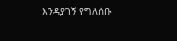እንዳያገኝ የግለሰቡ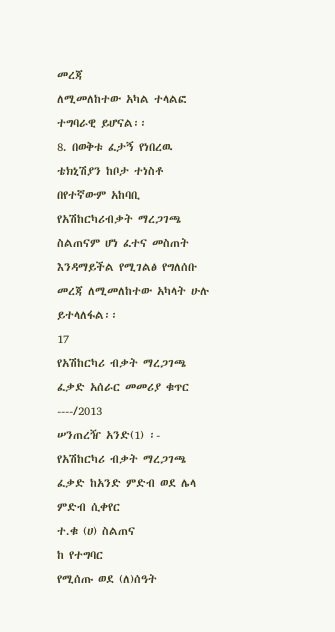መረጃ
ለሚመለከተው አካል ተላልፎ ተግባራዊ ይሆናል፡፡
8. በወቅቱ ፈታኝ የነበረዉ ቴክኒሽያን ከቦታ ተነስቶ በየተኛውም አከባቢ የአሽከርካሪብቃት ማረጋገጫ
ስልጠናም ሆነ ፈተና መስጠት እንዳማይችል የሚገልፅ የግለሰቡ መረጃ ለሚመለከተው አካላት ሁሉ
ይተላለፋል፡፡
17
የአሽከርካሪ ብቃት ማረጋገጫ ፈቃድ አሰራር መመሪያ ቁጥር ----/2013
ሠንጠረዥ አንድ(1) ፡- የአሽከርካሪ ብቃት ማረጋገጫ ፈቃድ ከአንድ ምድብ ወደ ሌላ ምድብ ሲቀየር
ተ.ቁ (ሀ) ስልጠና
ከ የተግባር
የሚሰጡ ወደ (ለ)ሰዓት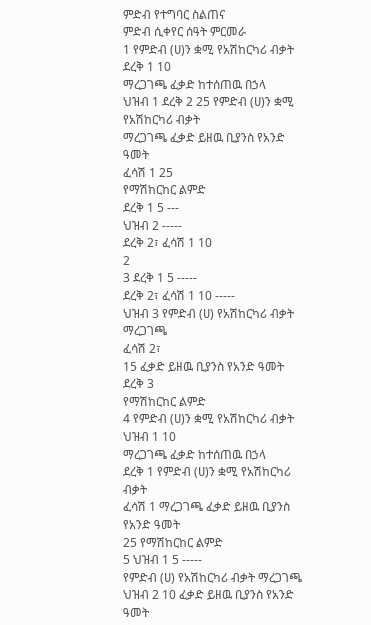ምድብ የተግባር ስልጠና
ምድብ ሲቀየር ሰዓት ምርመራ
1 የምድብ (ሀ)ን ቋሚ የአሽከርካሪ ብቃት
ደረቅ 1 10
ማረጋገጫ ፈቃድ ከተሰጠዉ በኃላ
ህዝብ 1 ደረቅ 2 25 የምድብ (ሀ)ን ቋሚ የአሽከርካሪ ብቃት
ማረጋገጫ ፈቃድ ይዘዉ ቢያንስ የአንድ ዓመት
ፈሳሽ 1 25
የማሽከርከር ልምድ
ደረቅ 1 5 ---
ህዝብ 2 -----
ደረቅ 2፣ ፈሳሽ 1 10
2
3 ደረቅ 1 5 -----
ደረቅ 2፣ ፈሳሽ 1 10 -----
ህዝብ 3 የምድብ (ሀ) የአሽከርካሪ ብቃት ማረጋገጫ
ፈሳሽ 2፣
15 ፈቃድ ይዘዉ ቢያንስ የአንድ ዓመት
ደረቅ 3
የማሽከርከር ልምድ
4 የምድብ (ሀ)ን ቋሚ የአሽከርካሪ ብቃት
ህዝብ 1 10
ማረጋገጫ ፈቃድ ከተሰጠዉ በኃላ
ደረቅ 1 የምድብ (ሀ)ን ቋሚ የአሽከርካሪ ብቃት
ፈሳሽ 1 ማረጋገጫ ፈቃድ ይዘዉ ቢያንስ የአንድ ዓመት
25 የማሽከርከር ልምድ
5 ህዝብ 1 5 -----
የምድብ (ሀ) የአሽከርካሪ ብቃት ማረጋገጫ
ህዝብ 2 10 ፈቃድ ይዘዉ ቢያንስ የአንድ ዓመት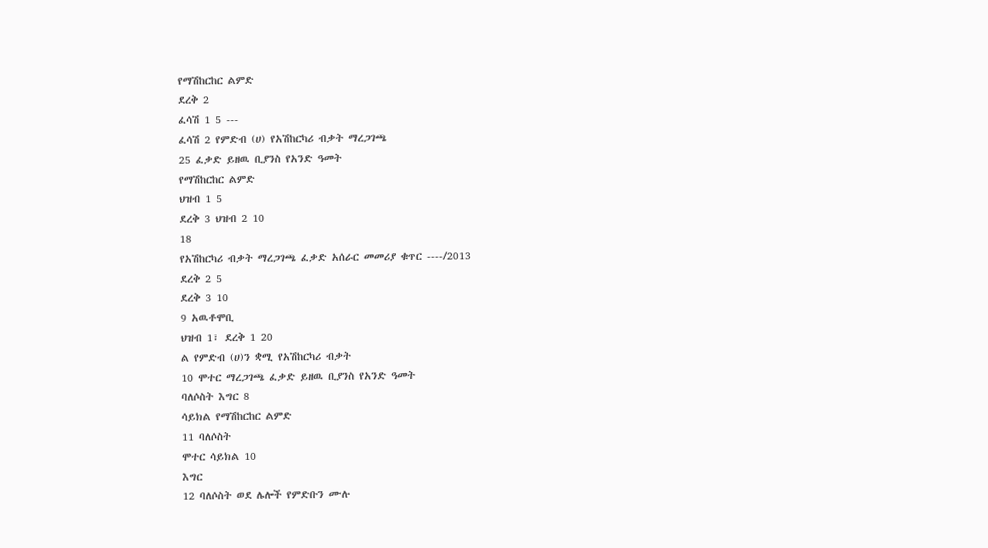የማሽከርከር ልምድ
ደረቅ 2
ፈሳሽ 1 5 ---
ፈሳሽ 2 የምድብ (ሀ) የአሽከርካሪ ብቃት ማረጋገጫ
25 ፈቃድ ይዘዉ ቢያንስ የአንድ ዓመት
የማሽከርከር ልምድ
ህዝብ 1 5
ደረቅ 3 ህዝብ 2 10
18
የአሽከርካሪ ብቃት ማረጋገጫ ፈቃድ አሰራር መመሪያ ቁጥር ----/2013
ደረቅ 2 5
ደረቅ 3 10
9 አዉቶሞቢ
ህዝብ 1፣ ደረቅ 1 20
ል የምድብ (ሀ)ን ቋሚ የአሽከርካሪ ብቃት
10 ሞተር ማረጋገጫ ፈቃድ ይዘዉ ቢያንስ የአንድ ዓመት
ባለሶስት እግር 8
ሳይክል የማሽከርከር ልምድ
11 ባለሶስት
ሞተር ሳይክል 10
እግር
12 ባለሶስት ወደ ሌሎች የምድቡን ሙሉ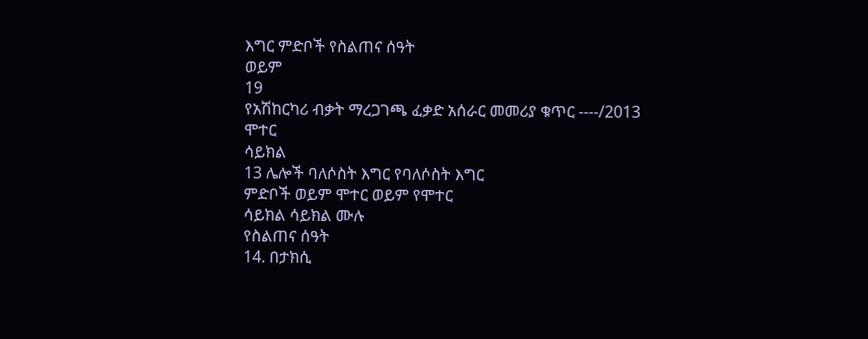እግር ምድቦች የስልጠና ሰዓት
ወይም
19
የአሽከርካሪ ብቃት ማረጋገጫ ፈቃድ አሰራር መመሪያ ቁጥር ----/2013
ሞተር
ሳይክል
13 ሌሎች ባለሶስት እግር የባለሶስት እግር
ምድቦች ወይም ሞተር ወይም የሞተር
ሳይክል ሳይክል ሙሉ
የስልጠና ሰዓት
14. በታክሲ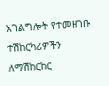አገልግሎት የተመዘገቡ ተሽከርካሪዎችን ለማሽከርከር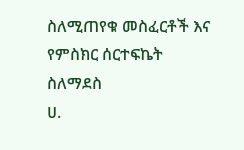ስለሚጠየቁ መስፈርቶች እና የምስክር ሰርተፍኬት
ስለማደስ
ሀ.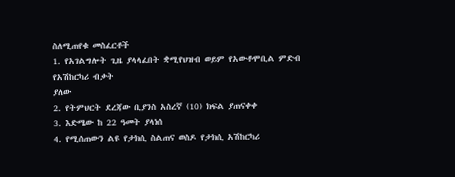ስለሚጠየቁ መስፈርቶች
1. የአገልግሎት ጊዜ ያላላፈበት ቋሚየህዝብ ወይም የአውቶሞቢል ምድብ የአሽከርካሪ ብቃት
ያለው
2. የትምህርት ደረጃው ቢያንስ አስረኛ (10) ክፍል ያጠናቀቀ
3. እድሜው ከ 22 ዓመት ያላነሰ
4. የሚሰጠውን ልዩ የታክሲ ስልጠና ወስዶ የታክሲ አሽከርካሪ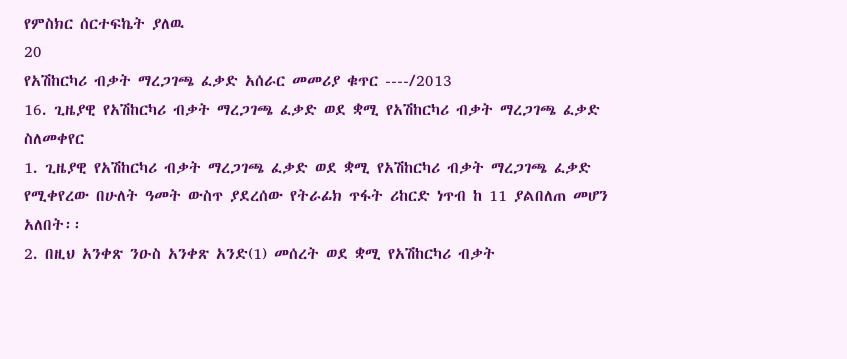የምስክር ሰርተፍኬት ያለዉ
20
የአሽከርካሪ ብቃት ማረጋገጫ ፈቃድ አሰራር መመሪያ ቁጥር ----/2013
16. ጊዜያዊ የአሽከርካሪ ብቃት ማረጋገጫ ፈቃድ ወደ ቋሚ የአሽከርካሪ ብቃት ማረጋገጫ ፈቃድ ስለመቀየር
1. ጊዜያዊ የአሽከርካሪ ብቃት ማረጋገጫ ፈቃድ ወደ ቋሚ የአሽከርካሪ ብቃት ማረጋገጫ ፈቃድ
የሚቀየረው በሁለት ዓመት ውስጥ ያደረሰው የትራፊክ ጥፋት ሪከርድ ነጥብ ከ 11 ያልበለጠ መሆን
አለበት፡፡
2. በዚህ አንቀጽ ንዑስ አንቀጽ አንድ(1) መሰረት ወደ ቋሚ የአሽከርካሪ ብቃት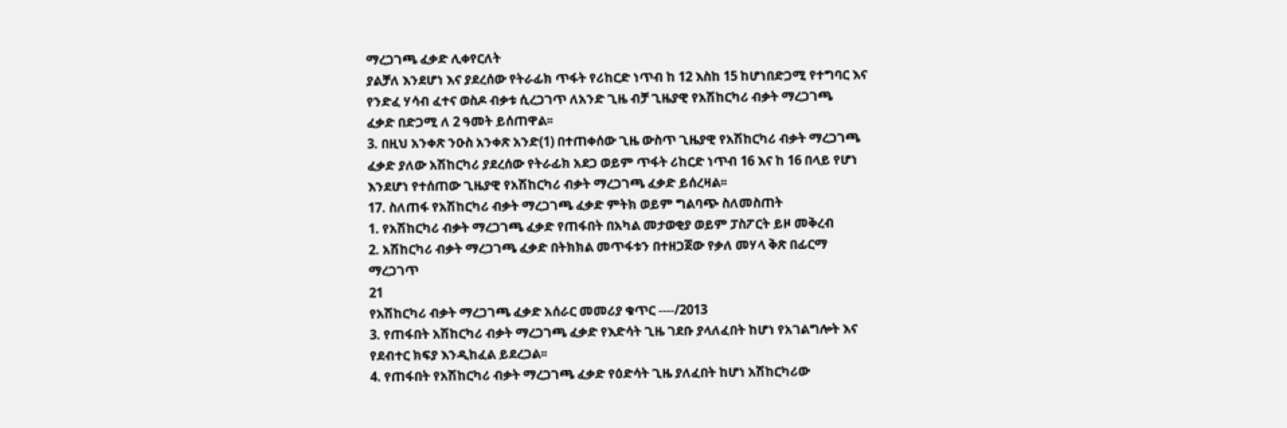ማረጋገጫ ፈቃድ ሊቀየርለት
ያልቻለ እንደሆነ እና ያደረሰው የትራፊክ ጥፋት የሪከርድ ነጥብ ከ 12 እስከ 15 ከሆነበድጋሚ የተግባር እና
የንድፈ ሃሳብ ፈተና ወስዶ ብቃቱ ሲረጋገጥ ለአንድ ጊዜ ብቻ ጊዜያዊ የአሽከርካሪ ብቃት ማረጋገጫ
ፈቃድ በድጋሚ ለ 2 ዓመት ይሰጠዋል፡፡
3. በዚህ አንቀጽ ንዑስ አንቀጽ አንድ(1) በተጠቀሰው ጊዜ ውስጥ ጊዜያዊ የአሽከርካሪ ብቃት ማረጋገጫ
ፈቃድ ያለው አሽከርካሪ ያደረሰው የትራፊክ አደጋ ወይም ጥፋት ሪከርድ ነጥብ 16 እና ከ 16 በላይ የሆነ
እንደሆነ የተሰጠው ጊዜያዊ የአሽከርካሪ ብቃት ማረጋገጫ ፈቃድ ይሰረዛል፡፡
17. ስለጠፋ የአሽከርካሪ ብቃት ማረጋገጫ ፈቃድ ምትክ ወይም ግልባጭ ስለመስጠት
1. የአሽከርካሪ ብቃት ማረጋገጫ ፈቃድ የጠፋበት በአካል መታወቂያ ወይም ፓስፖርት ይዞ መቅረብ
2. አሽከርካሪ ብቃት ማረጋገጫ ፈቃድ በትክክል መጥፋቱን በተዘጋጀው የቃለ መሃላ ቅጽ በፊርማ
ማረጋገጥ
21
የአሽከርካሪ ብቃት ማረጋገጫ ፈቃድ አሰራር መመሪያ ቁጥር ----/2013
3. የጠፋበት አሽከርካሪ ብቃት ማረጋገጫ ፈቃድ የእድሳት ጊዜ ገደቡ ያላለፈበት ከሆነ የአገልግሎት እና
የደብተር ክፍያ እንዲከፈል ይደረጋል፡፡
4. የጠፋበት የአሽከርካሪ ብቃት ማረጋገጫ ፈቃድ የዕድሳት ጊዜ ያለፈበት ከሆነ አሽከርካሪው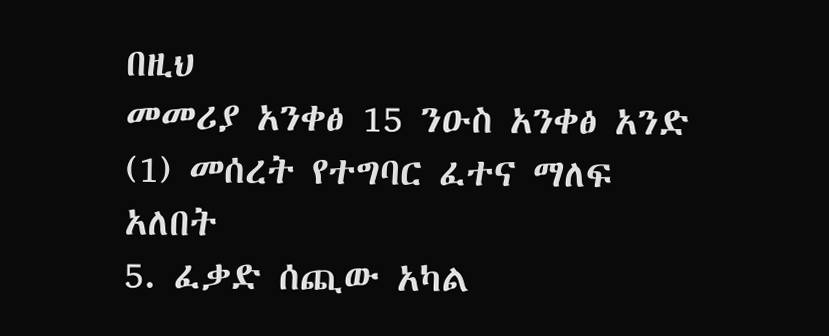በዚህ
መመሪያ አንቀፅ 15 ንዑስ አንቀፅ አንድ (1) መሰረት የተግባር ፈተና ማለፍ አለበት
5. ፈቃድ ሰጪው አካል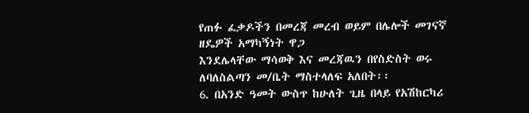የጠፉ ፈቃዶችን በመረጃ መረብ ወይም በሌሎች መገናኛ ዘዴዎች አማካኝነት ዋጋ
እንደሌላቸው ማሳወቅ እና መረጃዉን በየስድስት ወሩ ለባለስልጣን መ/ቤት ማስተላለፍ አለበት፡፡
6. በአንድ ዓመት ውስጥ ከሁለት ጊዜ በላይ የአሽከርካሪ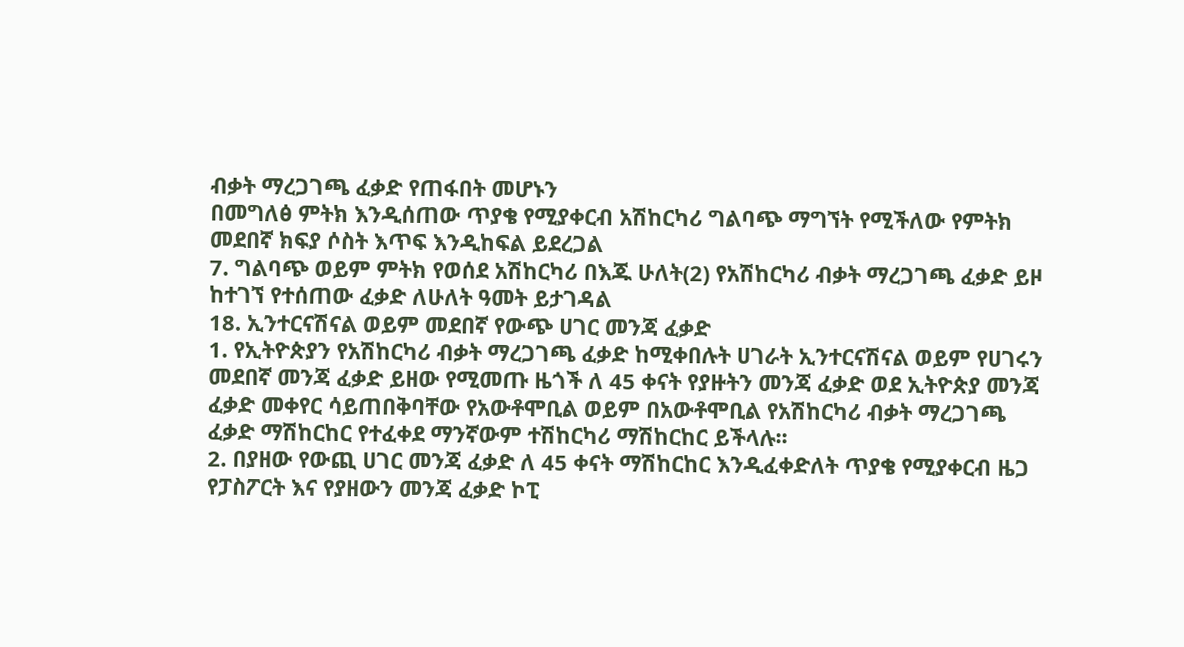ብቃት ማረጋገጫ ፈቃድ የጠፋበት መሆኑን
በመግለፅ ምትክ እንዲሰጠው ጥያቄ የሚያቀርብ አሽከርካሪ ግልባጭ ማግኘት የሚችለው የምትክ
መደበኛ ክፍያ ሶስት እጥፍ እንዲከፍል ይደረጋል
7. ግልባጭ ወይም ምትክ የወሰደ አሽከርካሪ በእጁ ሁለት(2) የአሽከርካሪ ብቃት ማረጋገጫ ፈቃድ ይዞ
ከተገኘ የተሰጠው ፈቃድ ለሁለት ዓመት ይታገዳል
18. ኢንተርናሽናል ወይም መደበኛ የውጭ ሀገር መንጃ ፈቃድ
1. የኢትዮጵያን የአሽከርካሪ ብቃት ማረጋገጫ ፈቃድ ከሚቀበሉት ሀገራት ኢንተርናሽናል ወይም የሀገሩን
መደበኛ መንጃ ፈቃድ ይዘው የሚመጡ ዜጎች ለ 45 ቀናት የያዙትን መንጃ ፈቃድ ወደ ኢትዮጵያ መንጃ
ፈቃድ መቀየር ሳይጠበቅባቸው የአውቶሞቢል ወይም በአውቶሞቢል የአሽከርካሪ ብቃት ማረጋገጫ
ፈቃድ ማሽከርከር የተፈቀደ ማንኛውም ተሽከርካሪ ማሽከርከር ይችላሉ፡፡
2. በያዘው የውጪ ሀገር መንጃ ፈቃድ ለ 45 ቀናት ማሽከርከር እንዲፈቀድለት ጥያቄ የሚያቀርብ ዜጋ
የፓስፖርት እና የያዘውን መንጃ ፈቃድ ኮፒ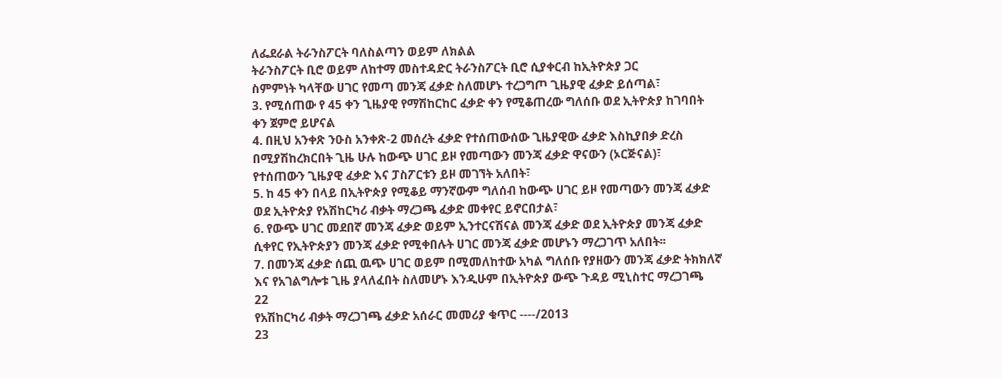ለፌደራል ትራንስፖርት ባለስልጣን ወይም ለክልል
ትራንስፖርት ቢሮ ወይም ለከተማ መስተዳድር ትራንስፖርት ቢሮ ሲያቀርብ ከኢትዮጵያ ጋር
ስምምነት ካላቸው ሀገር የመጣ መንጃ ፈቃድ ስለመሆኑ ተረጋግጦ ጊዜያዊ ፈቃድ ይሰጣል፣
3. የሚሰጠው የ 45 ቀን ጊዜያዊ የማሽከርከር ፈቃድ ቀን የሚቆጠረው ግለሰቡ ወደ ኢትዮጵያ ከገባበት
ቀን ጀምሮ ይሆናል
4. በዚህ አንቀጽ ንዑስ አንቀጽ-2 መሰረት ፈቃድ የተሰጠውሰው ጊዜያዊው ፈቃድ እስኪያበቃ ድረስ
በሚያሽከረክርበት ጊዜ ሁሉ ከውጭ ሀገር ይዞ የመጣውን መንጃ ፈቃድ ዋናውን (ኦርጅናል)፣
የተሰጠውን ጊዜያዊ ፈቃድ እና ፓስፖርቱን ይዞ መገኘት አለበት፣
5. ከ 45 ቀን በላይ በኢትዮጵያ የሚቆይ ማንኛውም ግለሰብ ከውጭ ሀገር ይዞ የመጣውን መንጃ ፈቃድ
ወደ ኢትዮጵያ የአሽከርካሪ ብቃት ማረጋጫ ፈቃድ መቀየር ይኖርበታል፣
6. የውጭ ሀገር መደበኛ መንጃ ፈቃድ ወይም ኢንተርናሽናል መንጃ ፈቃድ ወደ ኢትዮጵያ መንጃ ፈቃድ
ሲቀየር የኢትዮጵያን መንጃ ፈቃድ የሚቀበሉት ሀገር መንጃ ፈቃድ መሆኑን ማረጋገጥ አለበት፡፡
7. በመንጃ ፈቃድ ሰጪ ዉጭ ሀገር ወይም በሚመለከተው አካል ግለሰቡ የያዘውን መንጃ ፈቃድ ትክክለኛ
እና የአገልግሎቱ ጊዜ ያላለፈበት ስለመሆኑ እንዲሁም በኢትዮጵያ ውጭ ጉዳይ ሚኒስተር ማረጋገጫ
22
የአሽከርካሪ ብቃት ማረጋገጫ ፈቃድ አሰራር መመሪያ ቁጥር ----/2013
23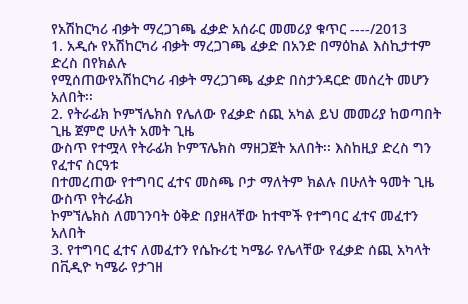የአሽከርካሪ ብቃት ማረጋገጫ ፈቃድ አሰራር መመሪያ ቁጥር ----/2013
1. አዲሱ የአሽከርካሪ ብቃት ማረጋገጫ ፈቃድ በአንድ በማዕከል እስኪታተም ድረስ በየክልሉ
የሚሰጠውየአሽከርካሪ ብቃት ማረጋገጫ ፈቃድ በስታንዳርድ መሰረት መሆን አለበት፡፡
2. የትራፊክ ኮምኘሌክስ የሌለው የፈቃድ ሰጪ አካል ይህ መመሪያ ከወጣበት ጊዜ ጀምሮ ሁለት አመት ጊዜ
ውስጥ የተሟላ የትራፊክ ኮምፕሌክስ ማዘጋጀት አለበት፡፡ እስከዚያ ድረስ ግን የፈተና ስርዓቱ
በተመረጠው የተግባር ፈተና መስጫ ቦታ ማለትም ክልሉ በሁለት ዓመት ጊዜ ውስጥ የትራፊክ
ኮምኘሌክስ ለመገንባት ዕቅድ በያዘላቸው ከተሞች የተግባር ፈተና መፈተን አለበት
3. የተግባር ፈተና ለመፈተን የሴኩሪቲ ካሜራ የሌላቸው የፈቃድ ሰጪ አካላት በቪዲዮ ካሜራ የታገዘ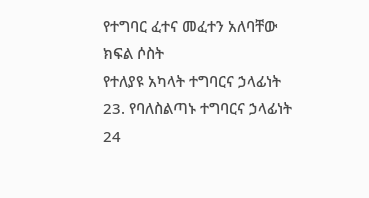የተግባር ፈተና መፈተን አለባቸው
ክፍል ሶስት
የተለያዩ አካላት ተግባርና ኃላፊነት
23. የባለስልጣኑ ተግባርና ኃላፊነት
24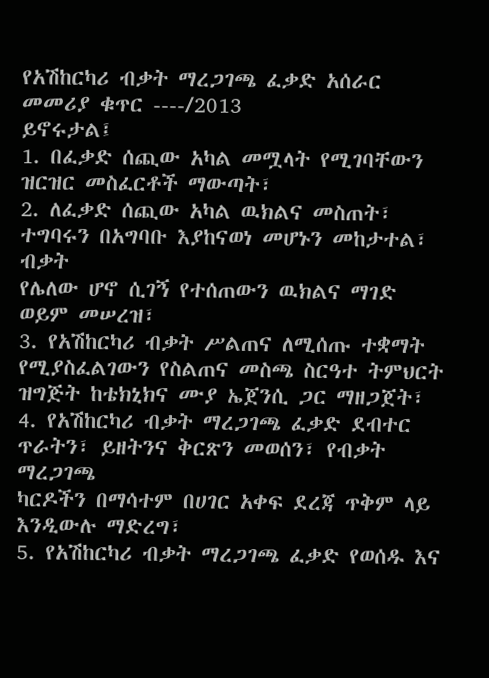የአሽከርካሪ ብቃት ማረጋገጫ ፈቃድ አሰራር መመሪያ ቁጥር ----/2013
ይኖሩታል፤
1. በፈቃድ ሰጪው አካል መሟላት የሚገባቸውን ዝርዝር መስፈርቶች ማውጣት፣
2. ለፈቃድ ሰጪው አካል ዉክልና መስጠት፣ ተግባሩን በአግባቡ እያከናወነ መሆኑን መከታተል፣ ብቃት
የሌለው ሆኖ ሲገኝ የተሰጠውን ዉክልና ማገድ ወይም መሠረዝ፣
3. የአሽከርካሪ ብቃት ሥልጠና ለሚሰጡ ተቋማት የሚያስፈልገውን የስልጠና መስጫ ስርዓተ ትምህርት
ዝግጅት ከቴክኒክና ሙያ ኤጀንሲ ጋር ማዘጋጀት፣
4. የአሽከርካሪ ብቃት ማረጋገጫ ፈቃድ ደብተር ጥራትን፣ ይዘትንና ቅርጽን መወሰን፣ የብቃት ማረጋገጫ
ካርዶችን በማሳተም በሀገር አቀፍ ደረጃ ጥቅም ላይ እንዲውሉ ማድረግ፣
5. የአሽከርካሪ ብቃት ማረጋገጫ ፈቃድ የወሰዱ እና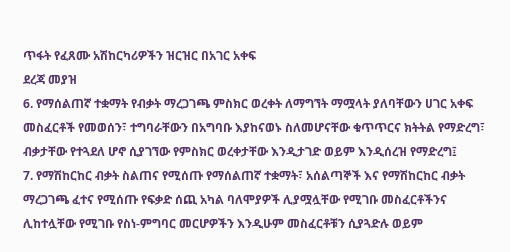ጥፋት የፈጸሙ አሽከርካሪዎችን ዝርዝር በአገር አቀፍ
ደረጃ መያዝ
6. የማሰልጠኛ ተቋማት የብቃት ማረጋገጫ ምስክር ወረቀት ለማግኘት ማሟላት ያለባቸውን ሀገር አቀፍ
መስፈርቶች የመወሰን፣ ተግባራቸውን በአግባቡ እያከናወኑ ስለመሆናቸው ቁጥጥርና ክትትል የማድረግ፣
ብቃታቸው የተጓደለ ሆኖ ሲያገኘው የምስክር ወረቀታቸው እንዲታገድ ወይም እንዲሰረዝ የማድረግ፤
7. የማሽከርከር ብቃት ስልጠና የሚሰጡ የማሰልጠኛ ተቋማት፣ አሰልጣኞች እና የማሽከርከር ብቃት
ማረጋገጫ ፈተና የሚሰጡ የፍቃድ ሰጪ አካል ባለሞያዎች ሊያሟሏቸው የሚገቡ መስፈርቶችንና
ሊከተሏቸው የሚገቡ የስነ-ምግባር መርሆዎችን እንዲሁም መስፈርቶቹን ሲያጓድሉ ወይም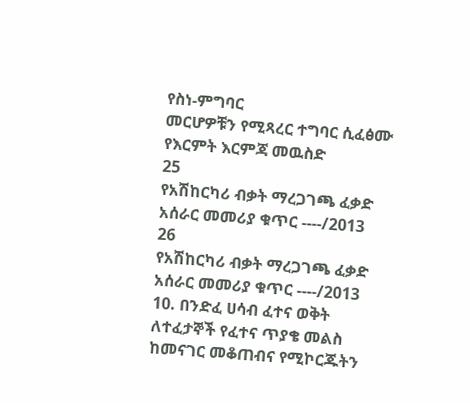የስነ-ምግባር
መርሆዎቹን የሚጻረር ተግባር ሲፈፅሙ የእርምት እርምጃ መዉስድ
25
የአሽከርካሪ ብቃት ማረጋገጫ ፈቃድ አሰራር መመሪያ ቁጥር ----/2013
26
የአሽከርካሪ ብቃት ማረጋገጫ ፈቃድ አሰራር መመሪያ ቁጥር ----/2013
10. በንድፈ ሀሳብ ፈተና ወቅት ለተፈታኞች የፈተና ጥያቄ መልስ ከመናገር መቆጠብና የሚኮርጁትን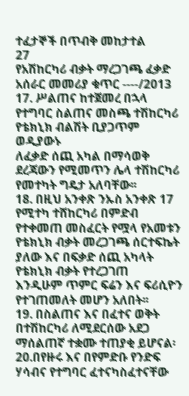ተፈታኞች በጥብቅ መከታተል
27
የአሽከርካሪ ብቃት ማረጋገጫ ፈቃድ አሰራር መመሪያ ቁጥር ----/2013
17. ሥልጠና ከተጀመረ በኋላ የተግባር ስልጠና መስጫ ተሽከርካሪ የቴክኒክ ብልሽት ቢያጋጥም ወዲያውኑ
ለፈቃድ ሰጪ አካል በማሳወቅ ደረጃውን የሚመጥን ሌላ ተሽከርካሪ የመተካት ግዴታ አለባቸው፡፡
18. በዚህ አንቀጽ ንኡስ አንቀጽ 17 የሚተካ ተሸከርካሪ በምድብ የተቀመጠ መስፈርት የሟላ የአመቱን
የቴክኒክ ብቃት መረጋገጫ ሰርተፍኬት ያለው እና በፍቃድ ሰጪ አካላት የቴክኒክ ብቃት የተረጋገጠ
እንዲሁም ጥምር ፍሬን እና ፍሪሲዮን የተገጠመለት መሆን አለበት፡፡
19. በስልጠና እና በፈተና ወቅት በተሽከርካሪ ለሚደርሰው አደጋ ማሰልጠኛ ተቋሙ ተጠያቂ ይሆናል፡
20.በየዙሩ እና በየምድቡ የንድፍ ሃሳብና የተግባር ፈተናካስፈተናቸው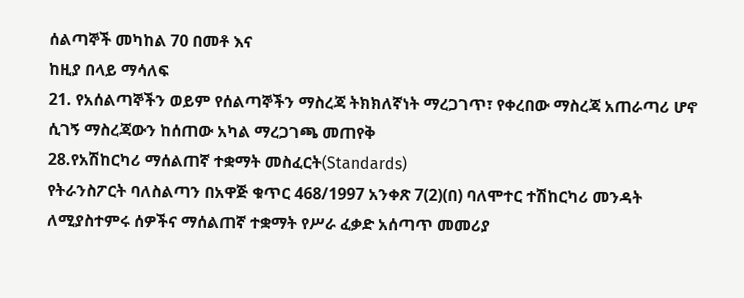ሰልጣኞች መካከል 70 በመቶ እና
ከዚያ በላይ ማሳለፍ
21. የአሰልጣኞችን ወይም የሰልጣኞችን ማስረጃ ትክክለኛነት ማረጋገጥ፣ የቀረበው ማስረጃ አጠራጣሪ ሆኖ
ሲገኝ ማስረጃውን ከሰጠው አካል ማረጋገጫ መጠየቅ
28.የአሽከርካሪ ማሰልጠኛ ተቋማት መስፈርት(Standards)
የትራንስፖርት ባለስልጣን በአዋጅ ቁጥር 468/1997 አንቀጽ 7(2)(በ) ባለሞተር ተሽከርካሪ መንዳት
ለሚያስተምሩ ሰዎችና ማሰልጠኛ ተቋማት የሥራ ፈቃድ አሰጣጥ መመሪያ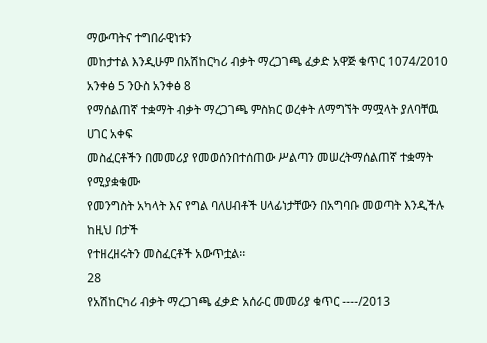ማውጣትና ተግበራዊነቱን
መከታተል እንዲሁም በአሽከርካሪ ብቃት ማረጋገጫ ፈቃድ አዋጅ ቁጥር 1074/2010 አንቀፅ 5 ንዑስ አንቀፅ 8
የማሰልጠኛ ተቋማት ብቃት ማረጋገጫ ምስክር ወረቀት ለማግኘት ማሟላት ያለባቸዉ ሀገር አቀፍ
መስፈርቶችን በመመሪያ የመወሰንበተሰጠው ሥልጣን መሠረትማሰልጠኛ ተቋማት የሚያቋቁሙ
የመንግስት አካላት እና የግል ባለሀብቶች ሀላፊነታቸውን በአግባቡ መወጣት እንዲችሉ ከዚህ በታች
የተዘረዘሩትን መስፈርቶች አውጥቷል፡፡
28
የአሽከርካሪ ብቃት ማረጋገጫ ፈቃድ አሰራር መመሪያ ቁጥር ----/2013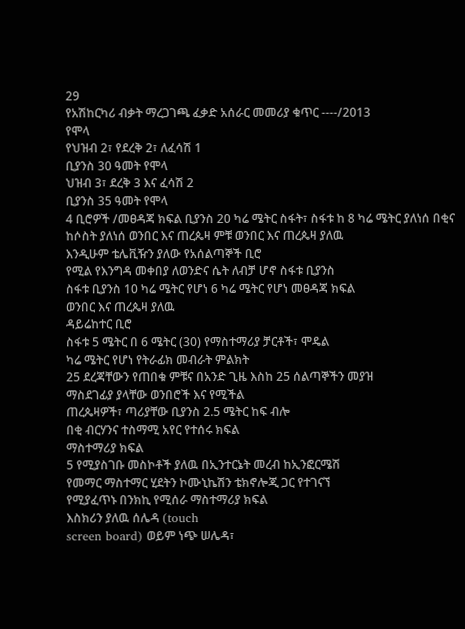29
የአሽከርካሪ ብቃት ማረጋገጫ ፈቃድ አሰራር መመሪያ ቁጥር ----/2013
የሞላ
የህዝብ 2፣ የደረቅ 2፣ ለፈሳሽ 1
ቢያንስ 30 ዓመት የሞላ
ህዝብ 3፣ ደረቅ 3 እና ፈሳሽ 2
ቢያንስ 35 ዓመት የሞላ
4 ቢሮዎች /መፀዳጃ ክፍል ቢያንስ 20 ካሬ ሜትር ስፋት፣ ስፋቱ ከ 8 ካሬ ሜትር ያለነሰ በቂና
ከሶስት ያለነሰ ወንበር እና ጠረጴዛ ምቹ ወንበር እና ጠረጴዛ ያለዉ
እንዲሁም ቴሌቪዥን ያለው የአሰልጣኞች ቢሮ
የሚል የእንግዳ መቀበያ ለወንድና ሴት ለብቻ ሆኖ ስፋቱ ቢያንስ
ስፋቱ ቢያንስ 10 ካሬ ሜትር የሆነ 6 ካሬ ሜትር የሆነ መፀዳጃ ክፍል
ወንበር እና ጠረጴዛ ያለዉ
ዳይሬከተር ቢሮ
ስፋቱ 5 ሜትር በ 6 ሜትር (30) የማስተማሪያ ቻርቶች፣ ሞዴል
ካሬ ሜትር የሆነ የትራፊክ መብራት ምልክት
25 ደረጃቸውን የጠበቁ ምቹና በአንድ ጊዜ እስከ 25 ሰልጣኞችን መያዝ
ማስደገፊያ ያላቸው ወንበሮች እና የሚችል
ጠረጴዛዎች፣ ጣሪያቸው ቢያንስ 2.5 ሜትር ከፍ ብሎ
በቂ ብርሃንና ተስማሚ አየር የተሰሩ ክፍል
ማስተማሪያ ክፍል
5 የሚያስገቡ መስኮቶች ያለዉ በኢንተርኔት መረብ ከኢንፎርሜሽ
የመማር ማስተማር ሂደትን ኮሙኒኬሽን ቴክኖሎጂ ጋር የተገናኘ
የሚያፈጥኑ በንክኪ የሚሰራ ማስተማሪያ ክፍል
እስክሪን ያለዉ ሰሌዳ (touch
screen board) ወይም ነጭ ሠሌዳ፣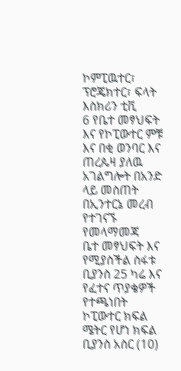ኮምፒዉተር፣ ፕሮጄክተር፣ ፍላት
እስክሪን ቲቪ
6 የቤተ መፃህፍት እና የኮፒውተር ምቹ እና በቂ ወንባር እና ጠረጴዛ ያለዉ
አገልግሎት በአንድ ላይ መስጠት በኢንተርኔ መረብ የተገናኙ የመላማመጃ
ቤተ መፃህፍት እና የሚያስችል ስፋቱ ቢያንስ 25 ካሬ እና የፈተና ጥያቄዎች የተጫነበት
ኮፒውተር ክፍል ሜትር የሆነ ክፍል ቢያንስ አስር (10)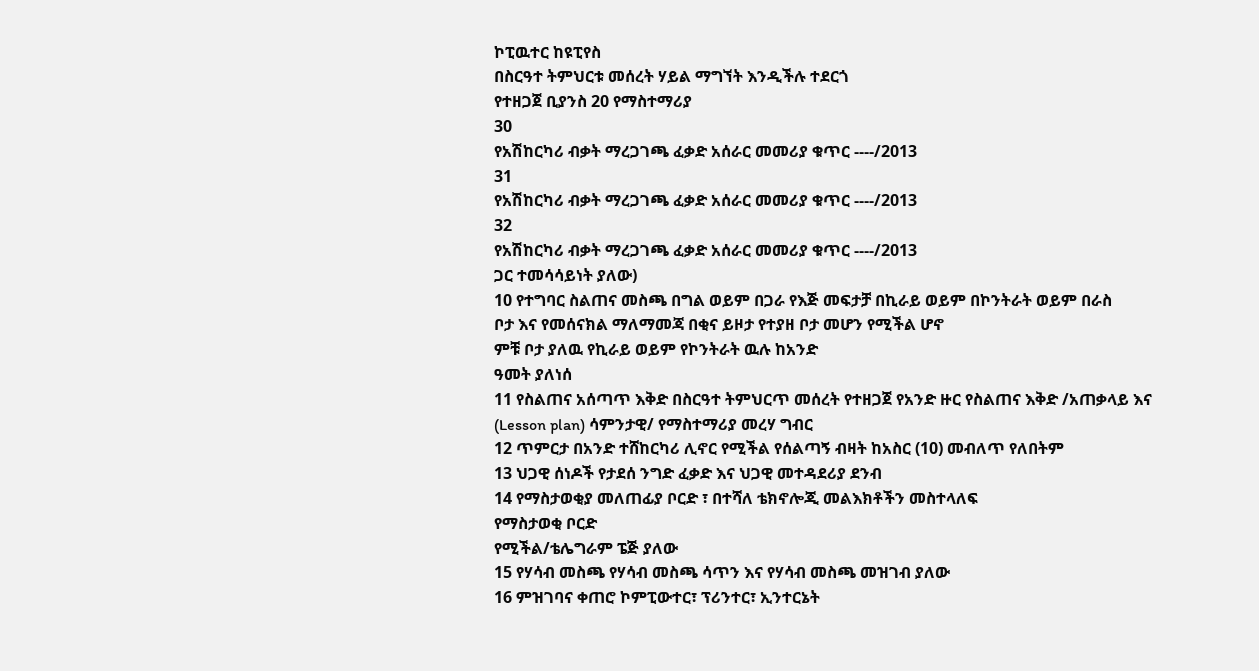ኮፒዉተር ከዩፒየስ
በስርዓተ ትምህርቱ መሰረት ሃይል ማግኘት እንዲችሉ ተደርጎ
የተዘጋጀ ቢያንስ 20 የማስተማሪያ
30
የአሽከርካሪ ብቃት ማረጋገጫ ፈቃድ አሰራር መመሪያ ቁጥር ----/2013
31
የአሽከርካሪ ብቃት ማረጋገጫ ፈቃድ አሰራር መመሪያ ቁጥር ----/2013
32
የአሽከርካሪ ብቃት ማረጋገጫ ፈቃድ አሰራር መመሪያ ቁጥር ----/2013
ጋር ተመሳሳይነት ያለው)
10 የተግባር ስልጠና መስጫ በግል ወይም በጋራ የእጅ መፍታቻ በኪራይ ወይም በኮንትራት ወይም በራስ
ቦታ እና የመሰናክል ማለማመጃ በቂና ይዞታ የተያዘ ቦታ መሆን የሚችል ሆኖ
ምቹ ቦታ ያለዉ የኪራይ ወይም የኮንትራት ዉሉ ከአንድ
ዓመት ያለነሰ
11 የስልጠና አሰጣጥ እቅድ በስርዓተ ትምህርጥ መሰረት የተዘጋጀ የአንድ ዙር የስልጠና እቅድ /አጠቃላይ እና
(Lesson plan) ሳምንታዊ/ የማስተማሪያ መረሃ ግብር
12 ጥምርታ በአንድ ተሸከርካሪ ሊኖር የሚችል የሰልጣኝ ብዛት ከአስር (10) መብለጥ የለበትም
13 ህጋዊ ሰነዶች የታደሰ ንግድ ፈቃድ እና ህጋዊ መተዳደሪያ ደንብ
14 የማስታወቂያ መለጠፊያ ቦርድ ፣ በተሻለ ቴክኖሎጂ መልእክቶችን መስተላለፍ
የማስታወቂ ቦርድ
የሚችል/ቴሌግራም ፔጅ ያለው
15 የሃሳብ መስጫ የሃሳብ መስጫ ሳጥን እና የሃሳብ መስጫ መዝገብ ያለው
16 ምዝገባና ቀጠሮ ኮምፒውተር፣ ፕሪንተር፣ ኢንተርኔት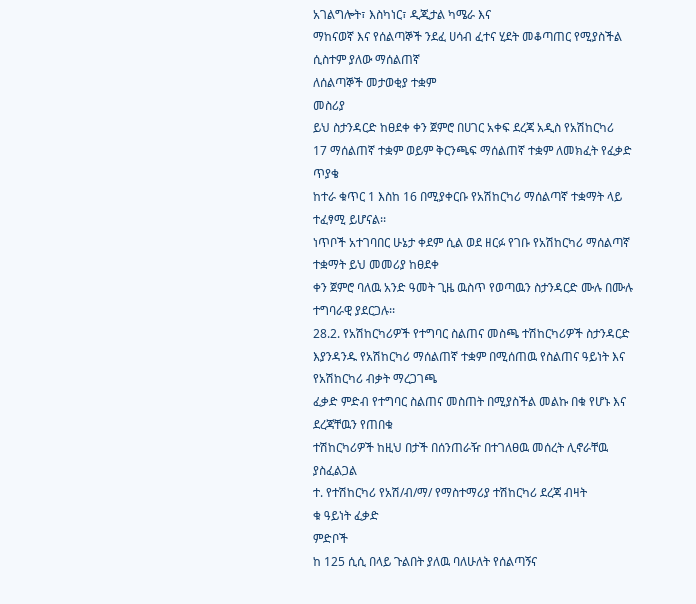አገልግሎት፣ እስካነር፣ ዲጂታል ካሜራ እና
ማከናወኛ እና የሰልጣኞች ንደፈ ሀሳብ ፈተና ሂደት መቆጣጠር የሚያስችል ሲስተም ያለው ማሰልጠኛ
ለሰልጣኞች መታወቂያ ተቋም
መስሪያ
ይህ ስታንዳርድ ከፀደቀ ቀን ጀምሮ በሀገር አቀፍ ደረጃ አዲስ የአሽከርካሪ
17 ማሰልጠኛ ተቋም ወይም ቅርንጫፍ ማሰልጠኛ ተቋም ለመክፈት የፈቃድ ጥያቄ
ከተራ ቁጥር 1 እስከ 16 በሚያቀርቡ የአሽከርካሪ ማሰልጣኛ ተቋማት ላይ ተፈፃሚ ይሆናል፡፡
ነጥቦች አተገባበር ሁኔታ ቀደም ሲል ወደ ዘርፉ የገቡ የአሽከርካሪ ማሰልጣኛ ተቋማት ይህ መመሪያ ከፀደቀ
ቀን ጀምሮ ባለዉ አንድ ዓመት ጊዜ ዉስጥ የወጣዉን ስታንዳርድ ሙሉ በሙሉ
ተግባራዊ ያደርጋሉ፡፡
28.2. የአሽከርካሪዎች የተግባር ስልጠና መስጫ ተሽከርካሪዎች ስታንዳርድ
እያንዳንዱ የአሽከርካሪ ማሰልጠኛ ተቋም በሚሰጠዉ የስልጠና ዓይነት እና የአሽከርካሪ ብቃት ማረጋገጫ
ፈቃድ ምድብ የተግባር ስልጠና መስጠት በሚያስችል መልኩ በቁ የሆኑ እና ደረጃቸዉን የጠበቁ
ተሽከርካሪዎች ከዚህ በታች በሰንጠራዥ በተገለፀዉ መሰረት ሊኖራቸዉ ያስፈልጋል
ተ. የተሽከርካሪ የአሽ/ብ/ማ/ የማስተማሪያ ተሽከርካሪ ደረጃ ብዛት
ቁ ዓይነት ፈቃድ
ምድቦች
ከ 125 ሲሲ በላይ ጉልበት ያለዉ ባለሁለት የሰልጣኝና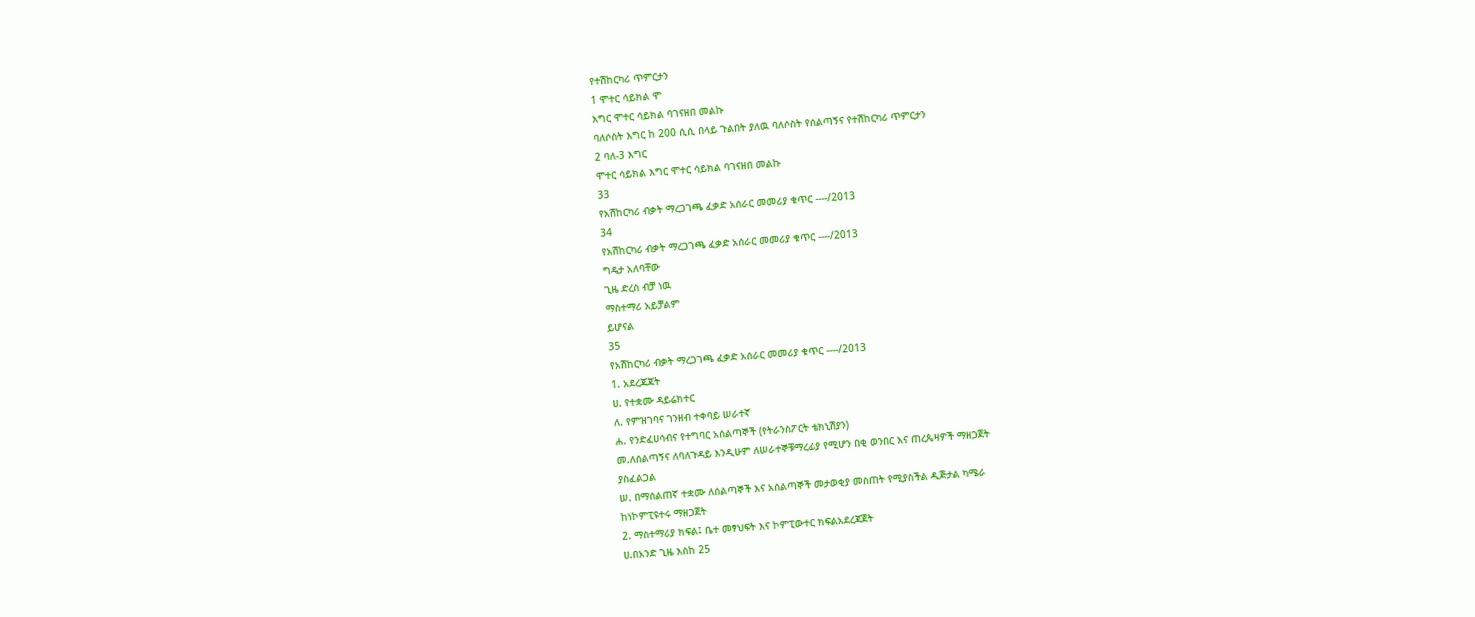የተሽከርካሪ ጥምርታን
1 ሞተር ሳይክል ሞ
እግር ሞተር ሳይክል ባገናዘበ መልኩ
ባለሶስት እግር ከ 200 ሲሲ በላይ ጉልበት ያለዉ ባለሶስት የሰልጣኝና የተሽከርካሪ ጥምርታን
2 ባለ-3 እግር
ሞተር ሳይክል እግር ሞተር ሳይክል ባገናዘበ መልኩ
33
የአሽከርካሪ ብቃት ማረጋገጫ ፈቃድ አሰራር መመሪያ ቁጥር ----/2013
34
የአሽከርካሪ ብቃት ማረጋገጫ ፈቃድ አሰራር መመሪያ ቁጥር ----/2013
ግዴታ አለባቸው
ጊዜ ድረስ ብቻ ነዉ
ማስተማሪ አይቻልም
ይሆናል
35
የአሽከርካሪ ብቃት ማረጋገጫ ፈቃድ አሰራር መመሪያ ቁጥር ----/2013
1. አደረጃጃት
ሀ. የተቋሙ ዳይሬክተር
ለ. የምዝገባና ገንዘብ ተቀባይ ሠራተኛ
ሐ. የንድፈሀሳብና የተግባር አሰልጣኞች (የትራንስፖርት ቴክኒሽያን)
መ.ለሰልጣኝና ለባለጉዳይ እንዲሁም ለሠራተኞቹማረፊያ የሚሆን በቂ ወንበር እና ጠረጴዛዎች ማዘጋጀት
ያስፈልጋል
ሠ. በማሰልጠኛ ተቋሙ ለሰልጣኞች እና አሰልጣኞች መታወቂያ መስጠት የሚያስችል ዲጅታል ካሜራ
ከነኮምፒዩተሩ ማዘጋጀት
2. ማስተማሪያ ክፍል፤ ቤተ መፃህፍት እና ኮምፒውተር ክፍልአደረጃጀት
ሀ.በአንድ ጊዜ እስከ 25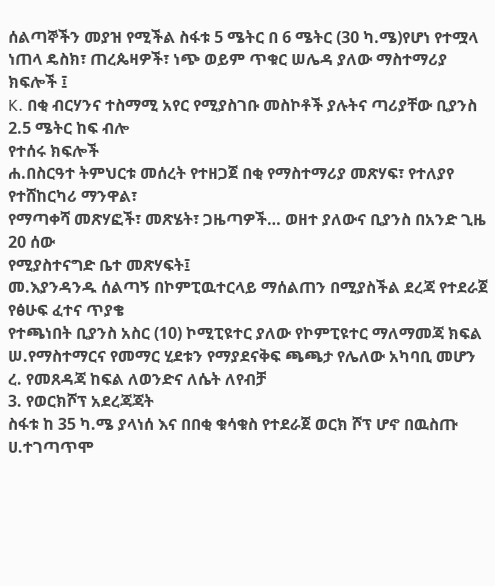ሰልጣኞችን መያዝ የሚችል ስፋቱ 5 ሜትር በ 6 ሜትር (30 ካ.ሜ)የሆነ የተሟላ
ነጠላ ዴስክ፣ ጠረጴዛዎች፣ ነጭ ወይም ጥቁር ሠሌዳ ያለው ማስተማሪያ ክፍሎች ፤
K. በቂ ብርሃንና ተስማሚ አየር የሚያስገቡ መስኮቶች ያሉትና ጣሪያቸው ቢያንስ 2.5 ሜትር ከፍ ብሎ
የተሰሩ ክፍሎች
ሐ.በስርዓተ ትምህርቱ መሰረት የተዘጋጀ በቂ የማስተማሪያ መጽሃፍ፣ የተለያየ የተሸከርካሪ ማንዋል፣
የማጣቀሻ መጽሃፎች፣ መጽሄት፣ ጋዜጣዎች… ወዘተ ያለውና ቢያንስ በአንድ ጊዜ 20 ሰው
የሚያስተናግድ ቤተ መጽሃፍት፤
መ.እያንዳንዱ ሰልጣኝ በኮምፒዉተርላይ ማሰልጠን በሚያስችል ደረጃ የተደራጀ የፅሁፍ ፈተና ጥያቄ
የተጫነበት ቢያንስ አስር (10) ኮሚፒዩተር ያለው የኮምፒዩተር ማለማመጃ ክፍል
ሠ.የማስተማርና የመማር ሂደቱን የማያደናቅፍ ጫጫታ የሌለው አካባቢ መሆን
ረ. የመጸዳጃ ከፍል ለወንድና ለሴት ለየብቻ
3. የወርክሾፕ አደረጃጃት
ስፋቱ ከ 35 ካ.ሜ ያላነሰ እና በበቂ ቁሳቁስ የተደራጀ ወርክ ሾፕ ሆኖ በዉስጡ
ሀ.ተገጣጥሞ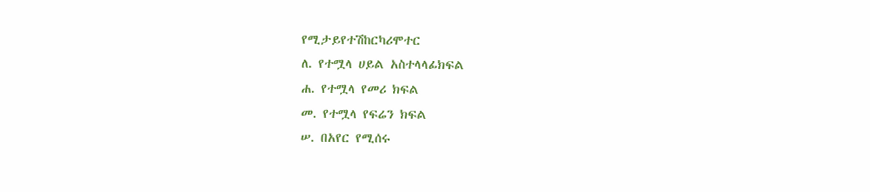የሚታይየተሽከርካሪሞተር
ለ. የተሟላ ሀይል አስተላላፊክፍል
ሐ. የተሟላ የመሪ ክፍል
መ. የተሟላ የፍሬን ክፍል
ሠ. በአየር የሚሰሩ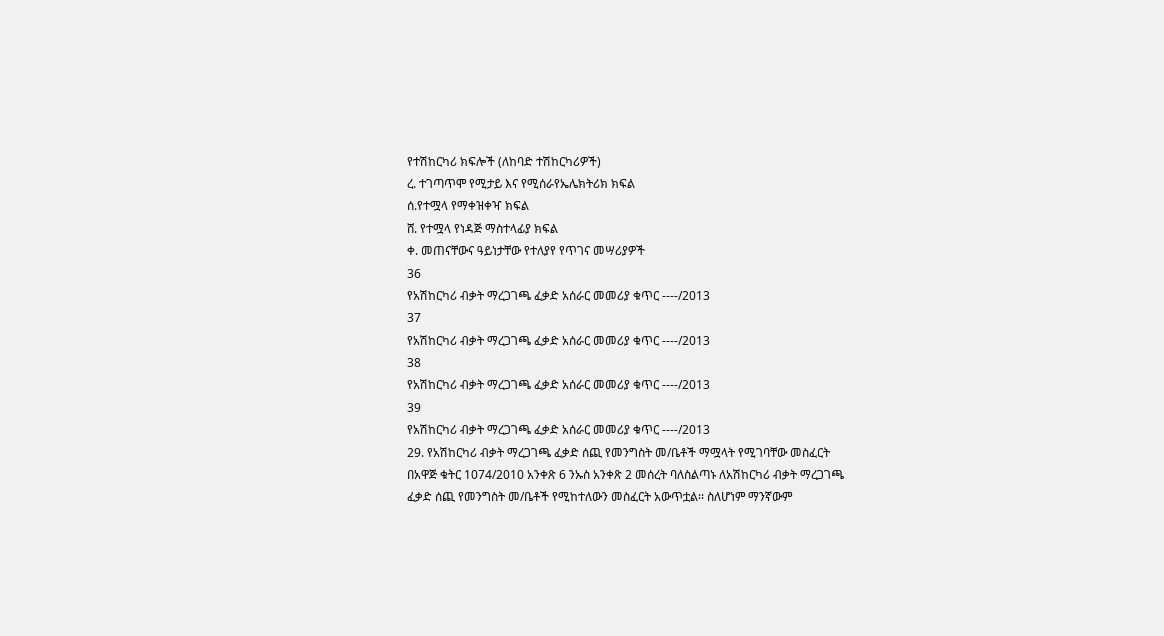የተሽከርካሪ ክፍሎች (ለከባድ ተሽከርካሪዎች)
ረ. ተገጣጥሞ የሚታይ እና የሚሰራየኤሌክትሪክ ክፍል
ሰ.የተሟላ የማቀዝቀዣ ክፍል
ሸ. የተሟላ የነዳጅ ማስተላፊያ ክፍል
ቀ. መጠናቸውና ዓይነታቸው የተለያየ የጥገና መሣሪያዎች
36
የአሽከርካሪ ብቃት ማረጋገጫ ፈቃድ አሰራር መመሪያ ቁጥር ----/2013
37
የአሽከርካሪ ብቃት ማረጋገጫ ፈቃድ አሰራር መመሪያ ቁጥር ----/2013
38
የአሽከርካሪ ብቃት ማረጋገጫ ፈቃድ አሰራር መመሪያ ቁጥር ----/2013
39
የአሽከርካሪ ብቃት ማረጋገጫ ፈቃድ አሰራር መመሪያ ቁጥር ----/2013
29. የአሽከርካሪ ብቃት ማረጋገጫ ፈቃድ ሰጪ የመንግስት መ/ቤቶች ማሟላት የሚገባቸው መስፈርት
በአዋጅ ቁትር 1074/2010 አንቀጽ 6 ንኡስ አንቀጽ 2 መሰረት ባለስልጣኑ ለአሽከርካሪ ብቃት ማረጋገጫ
ፈቃድ ሰጪ የመንግስት መ/ቤቶች የሚከተለውን መስፈርት አውጥቷል፡፡ ስለሆነም ማንኛውም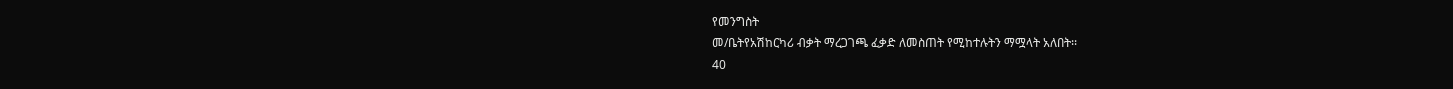የመንግስት
መ/ቤትየአሽከርካሪ ብቃት ማረጋገጫ ፈቃድ ለመስጠት የሚከተሉትን ማሟላት አለበት፡፡
40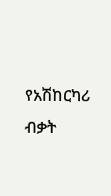የአሽከርካሪ ብቃት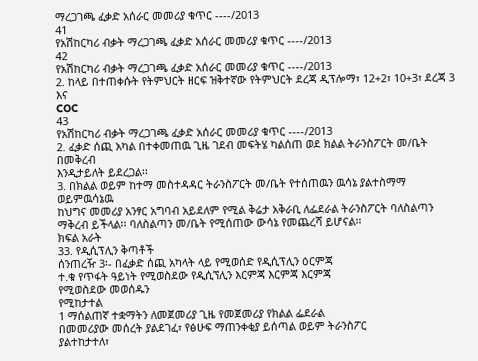ማረጋገጫ ፈቃድ አሰራር መመሪያ ቁጥር ----/2013
41
የአሽከርካሪ ብቃት ማረጋገጫ ፈቃድ አሰራር መመሪያ ቁጥር ----/2013
42
የአሽከርካሪ ብቃት ማረጋገጫ ፈቃድ አሰራር መመሪያ ቁጥር ----/2013
2. ከላይ በተጠቀሱት የትምህርት ዘርፍ ዝቅተኛው የትምህርት ደረጃ ዲፕሎማ፣ 12+2፣ 10+3፣ ደረጃ 3 እና
COC
43
የአሽከርካሪ ብቃት ማረጋገጫ ፈቃድ አሰራር መመሪያ ቁጥር ----/2013
2. ፈቃድ ሰጪ አካል በተቀመጠዉ ጊዜ ገደብ መፍትሄ ካልሰጠ ወደ ክልል ትራንስፖርት መ/ቤት በመቅረብ
እንዲታይለት ይደረጋል፡፡
3. በክልል ወይም ከተማ መስተዳዳር ትራንስፖርት መ/ቤት የተሰጠዉን ዉሳኔ ያልተስማማ ወይምዉሳኔዉ
ከህግና መመሪያ አንፃር አግባብ አይደለም የሚል ቅሬታ አቅራቢ ለፌደራል ትራንስፖርት ባለስልጣን
ማቅረብ ይችላል፡፡ ባለስልጣን መ/ቤት የሚሰጠው ውሳኔ የመጨረሻ ይሆናል፡፡
ክፍል አራት
33. የዲሲፕሊን ቅጣቶች
ሰንጠረዥ 3፡- በፈቃድ ሰጪ አካላት ላይ የሚወሰድ የዲሲፕሊን ዕርምጃ
ተ.ቁ የጥፋት ዓይነት የሚወስደው የዲሲኘሊን እርምጃ እርምጃ እርምጃ
የሚወስደው መወሰዱን
የሚከታተል
1 ማሰልጠኛ ተቋማትን ለመጀመሪያ ጊዜ የመጀመሪያ የክልል ፌደራል
በመመሪያው መሰረት ያልደገፈ፣ የፅሁፍ ማጠንቀቂያ ይሰጣል ወይም ትራንስፖር
ያልተከታተለ፣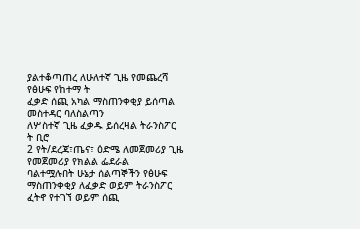ያልተቆጣጠረ ለሁለተኛ ጊዜ የመጨረሻ የፅሁፍ የከተማ ት
ፈቃድ ሰጪ አካል ማስጠንቀቂያ ይሰጣል መስተዳር ባለስልጣን
ለሦስተኛ ጊዜ ፈቃዱ ይሰረዛል ትራንስፖር
ት ቢሮ
2 የት/ደረጃ፣ጤና፣ ዕድሜ ለመጀመሪያ ጊዜ የመጀመሪያ የክልል ፌደራል
ባልተሟሉበት ሁኔታ ሰልጣኞችን የፅሁፍ ማስጠንቀቂያ ለፈቃድ ወይም ትራንስፖር
ፈትኖ የተገኘ ወይም ሰጪ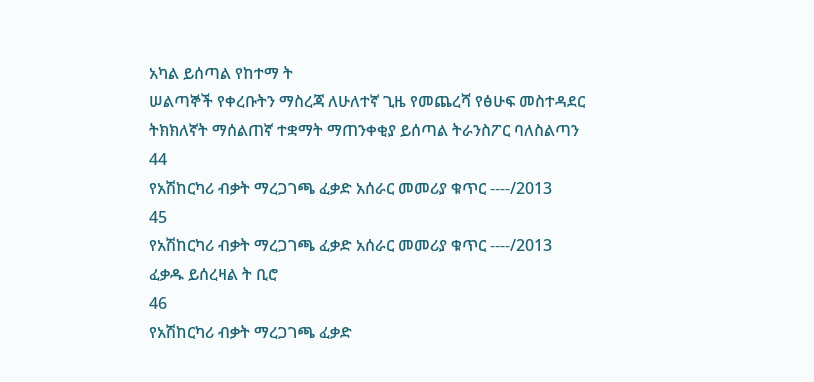አካል ይሰጣል የከተማ ት
ሠልጣኞች የቀረቡትን ማስረጃ ለሁለተኛ ጊዜ የመጨረሻ የፅሁፍ መስተዳደር
ትክክለኛት ማሰልጠኛ ተቋማት ማጠንቀቂያ ይሰጣል ትራንስፖር ባለስልጣን
44
የአሽከርካሪ ብቃት ማረጋገጫ ፈቃድ አሰራር መመሪያ ቁጥር ----/2013
45
የአሽከርካሪ ብቃት ማረጋገጫ ፈቃድ አሰራር መመሪያ ቁጥር ----/2013
ፈቃዱ ይሰረዛል ት ቢሮ
46
የአሽከርካሪ ብቃት ማረጋገጫ ፈቃድ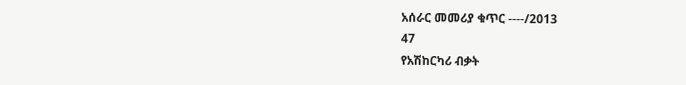አሰራር መመሪያ ቁጥር ----/2013
47
የአሽከርካሪ ብቃት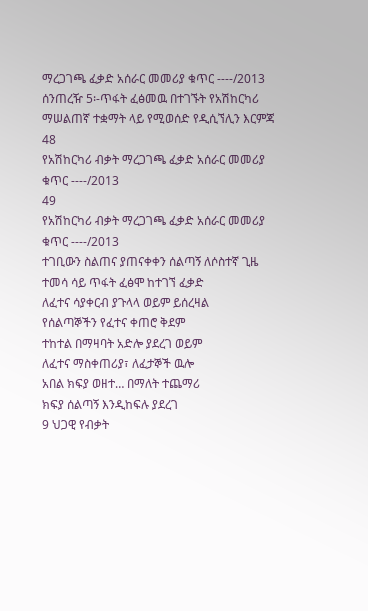ማረጋገጫ ፈቃድ አሰራር መመሪያ ቁጥር ----/2013
ሰንጠረዥ 5፡-ጥፋት ፈፅመዉ በተገኙት የአሽከርካሪ ማሠልጠኛ ተቋማት ላይ የሚወሰድ የዲሲኘሊን እርምጃ
48
የአሽከርካሪ ብቃት ማረጋገጫ ፈቃድ አሰራር መመሪያ ቁጥር ----/2013
49
የአሽከርካሪ ብቃት ማረጋገጫ ፈቃድ አሰራር መመሪያ ቁጥር ----/2013
ተገቢውን ስልጠና ያጠናቀቀን ሰልጣኝ ለሶስተኛ ጊዜ ተመሳ ሳይ ጥፋት ፈፅሞ ከተገኘ ፈቃድ
ለፈተና ሳያቀርብ ያጉላላ ወይም ይሰረዛል
የሰልጣኞችን የፈተና ቀጠሮ ቅደም
ተከተል በማዛባት አድሎ ያደረገ ወይም
ለፈተና ማስቀጠሪያ፣ ለፈታኞች ዉሎ
አበል ክፍያ ወዘተ… በማለት ተጨማሪ
ክፍያ ሰልጣኝ እንዲከፍሉ ያደረገ
9 ህጋዊ የብቃት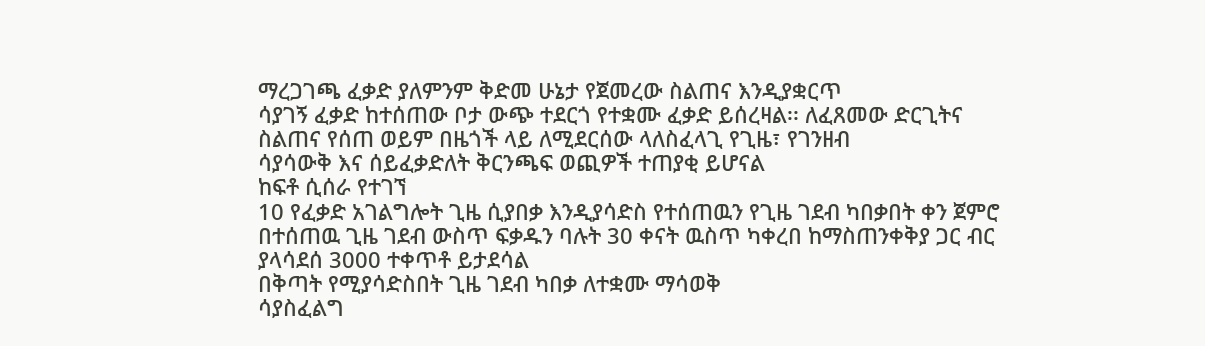ማረጋገጫ ፈቃድ ያለምንም ቅድመ ሁኔታ የጀመረው ስልጠና እንዲያቋርጥ
ሳያገኝ ፈቃድ ከተሰጠው ቦታ ውጭ ተደርጎ የተቋሙ ፈቃድ ይሰረዛል፡፡ ለፈጸመው ድርጊትና
ስልጠና የሰጠ ወይም በዜጎች ላይ ለሚደርሰው ላለስፈላጊ የጊዜ፣ የገንዘብ
ሳያሳውቅ እና ሰይፈቃድለት ቅርንጫፍ ወጪዎች ተጠያቂ ይሆናል
ከፍቶ ሲሰራ የተገኘ
10 የፈቃድ አገልግሎት ጊዜ ሲያበቃ እንዲያሳድስ የተሰጠዉን የጊዜ ገደብ ካበቃበት ቀን ጀምሮ
በተሰጠዉ ጊዜ ገደብ ውስጥ ፍቃዱን ባሉት 30 ቀናት ዉስጥ ካቀረበ ከማስጠንቀቅያ ጋር ብር
ያላሳደሰ 3000 ተቀጥቶ ይታደሳል
በቅጣት የሚያሳድስበት ጊዜ ገደብ ካበቃ ለተቋሙ ማሳወቅ
ሳያስፈልግ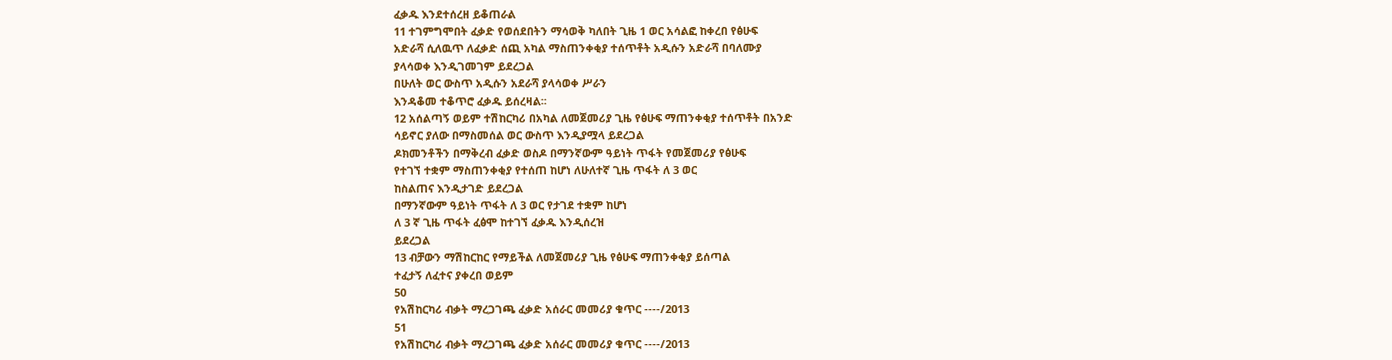ፈቃዱ እንደተሰረዘ ይቆጠራል
11 ተገምግሞበት ፈቃድ የወሰደበትን ማሳወቅ ካለበት ጊዜ 1 ወር አሳልፎ ከቀረበ የፅሁፍ
አድራሻ ሲለዉጥ ለፈቃድ ሰጪ አካል ማስጠንቀቂያ ተሰጥቶት አዲሱን አድራሻ በባለሙያ
ያላሳወቀ እንዲገመገም ይደረጋል
በሁለት ወር ውስጥ አዲሱን አደራሻ ያላሳወቀ ሥራን
እንዳቆመ ተቆጥሮ ፈቃዱ ይሰረዛል፡፡
12 አሰልጣኝ ወይም ተሽከርካሪ በአካል ለመጀመሪያ ጊዜ የፅሁፍ ማጠንቀቂያ ተሰጥቶት በአንድ
ሳይኖር ያለው በማስመሰል ወር ውስጥ እንዲያሟላ ይደረጋል
ዶክመንቶችን በማቅረብ ፈቃድ ወስዶ በማንኛውም ዓይነት ጥፋት የመጀመሪያ የፅሁፍ
የተገኘ ተቋም ማስጠንቀቂያ የተሰጠ ከሆነ ለሁለተኛ ጊዜ ጥፋት ለ 3 ወር
ከስልጠና እንዲታገድ ይደረጋል
በማንኛውም ዓይነት ጥፋት ለ 3 ወር የታገደ ተቋም ከሆነ
ለ 3 ኛ ጊዜ ጥፋት ፈፅሞ ከተገኘ ፈቃዱ እንዲሰረዝ
ይደረጋል
13 ብቻውን ማሽከርከር የማይችል ለመጀመሪያ ጊዜ የፅሁፍ ማጠንቀቂያ ይሰጣል
ተፈታኝ ለፈተና ያቀረበ ወይም
50
የአሽከርካሪ ብቃት ማረጋገጫ ፈቃድ አሰራር መመሪያ ቁጥር ----/2013
51
የአሽከርካሪ ብቃት ማረጋገጫ ፈቃድ አሰራር መመሪያ ቁጥር ----/2013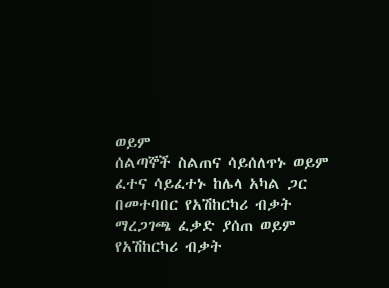ወይም
ሰልጣኞች ስልጠና ሳይሰለጥኑ ወይም
ፈተና ሳይፈተኑ ከሌላ አካል ጋር
በመተባበር የአሽከርካሪ ብቃት
ማረጋገጫ ፈቃድ ያሰጠ ወይም
የአሽከርካሪ ብቃት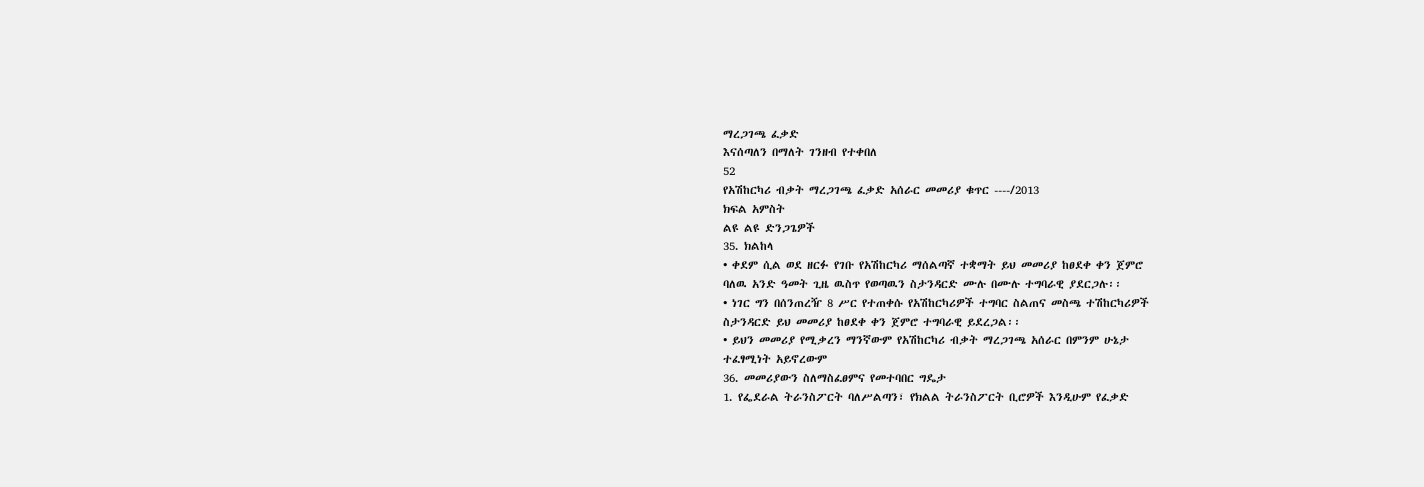ማረጋገጫ ፈቃድ
እናሰጣለን በማለት ገንዘብ የተቀበለ
52
የአሽከርካሪ ብቃት ማረጋገጫ ፈቃድ አሰራር መመሪያ ቁጥር ----/2013
ክፍል አምስት
ልዩ ልዩ ድንጋጌዎች
35. ክልከላ
• ቀደም ሲል ወደ ዘርፉ የገቡ የአሽከርካሪ ማሰልጣኛ ተቋማት ይህ መመሪያ ከፀደቀ ቀን ጀምሮ
ባለዉ አንድ ዓመት ጊዜ ዉስጥ የወጣዉን ስታንዳርድ ሙሉ በሙሉ ተግባራዊ ያደርጋሉ፡፡
• ነገር ግን በሰንጠረዥ 8 ሥር የተጠቀሱ የአሽከርካሪዎች ተግባር ስልጠና መስጫ ተሽከርካሪዎች
ስታንዳርድ ይህ መመሪያ ከፀደቀ ቀን ጀምሮ ተግባራዊ ይደረጋል፡፡
• ይህን መመሪያ የሚቃረን ማንኛውም የአሽከርካሪ ብቃት ማረጋገጫ አሰራር በምንም ሁኔታ
ተፈፃሚነት አይኖረውም
36. መመሪያውን ስለማስፈፀምና የመተባበር ግዴታ
1. የፌደራል ትራንስፖርት ባለሥልጣን፣ የክልል ትራንስፖርት ቢሮዎች እንዲሁም የፈቃድ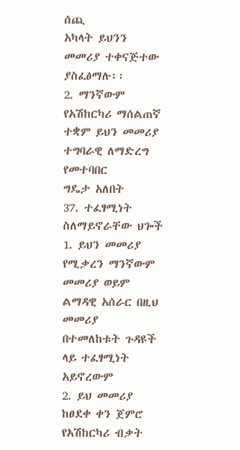ሰጪ
አካላት ይህንን መመሪያ ተቀናጅተው ያስፈፅማሉ፡፡
2. ማንኛውም የአሽከርካሪ ማሰልጠኛ ተቋም ይህን መመሪያ ተግባራዊ ለማድረግ የመተባበር
ግዴታ አለበት
37. ተፈፃሚነት ስለማይኖራቸው ህጐች
1. ይህን መመሪያ የሚቃረን ማንኛውም መመሪያ ወይም ልማዳዊ አሰራር በዚህ መመሪያ
በተመለከቱት ጉዳዩች ላይ ተፈፃሚነት አይኖረውም
2. ይህ መመሪያ ከፀደቀ ቀን ጀምሮ የአሽከርካሪ ብቃት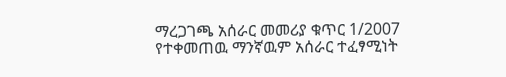ማረጋገጫ አሰራር መመሪያ ቁጥር 1/2007
የተቀመጠዉ ማንኛዉም አሰራር ተፈፃሚነት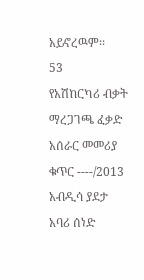አይኖረዉም፡፡
53
የአሽከርካሪ ብቃት ማረጋገጫ ፈቃድ አሰራር መመሪያ ቁጥር ----/2013
አብዲሳ ያደታ
አባሪ ሰነድ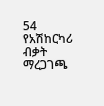54
የአሽከርካሪ ብቃት ማረጋገጫ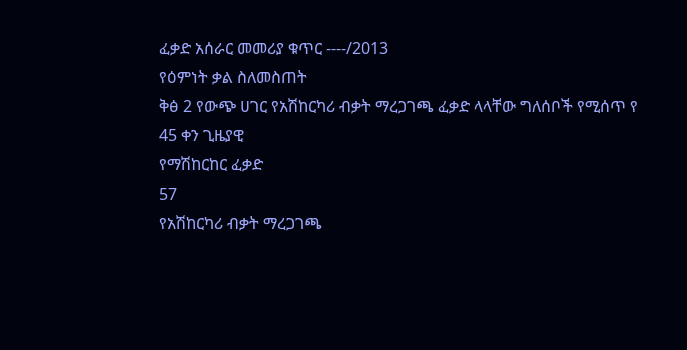ፈቃድ አሰራር መመሪያ ቁጥር ----/2013
የዕምነት ቃል ስለመስጠት
ቅፅ 2 የውጭ ሀገር የአሽከርካሪ ብቃት ማረጋገጫ ፈቃድ ላላቸው ግለሰቦች የሚሰጥ የ 45 ቀን ጊዜያዊ
የማሽከርከር ፈቃድ
57
የአሽከርካሪ ብቃት ማረጋገጫ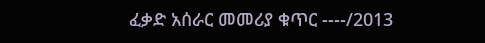ፈቃድ አሰራር መመሪያ ቁጥር ----/2013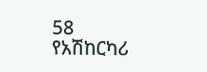58
የአሽከርካሪ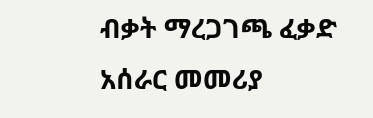ብቃት ማረጋገጫ ፈቃድ አሰራር መመሪያ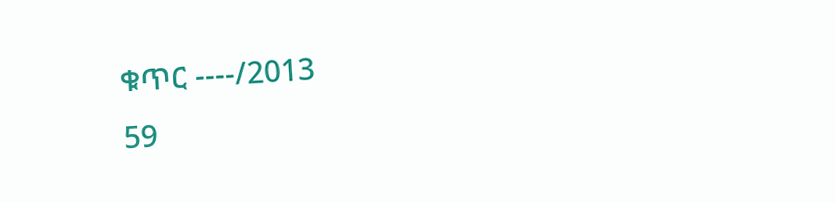ቁጥር ----/2013
59